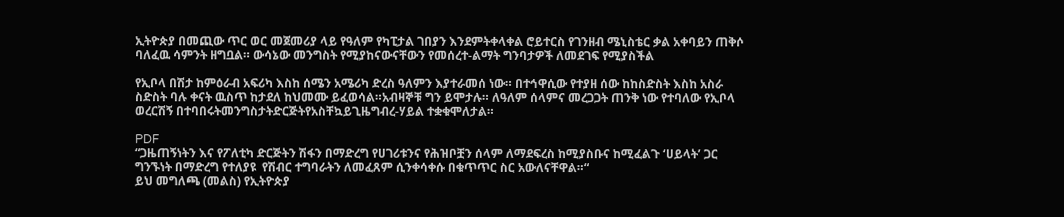ኢትዮጵያ በመጪው ጥር ወር መጀመሪያ ላይ የዓለም የካፒታል ገበያን እንደምትቀላቀል ሮይተርስ የገንዘብ ሜኒስቴር ቃል አቀባይን ጠቅሶ ባለፈዉ ሳምንት ዘግቧል። ውሳኔው መንግስት የሚያከናውናቸውን የመሰረተ-ልማት ግንባታዎች ለመደገፍ የሚያስችል

የኢቦላ በሽታ ከምዕራብ አፍሪካ እስከ ሰሜን አሜሪካ ድረስ ዓለምን እያተራመሰ ነው። በተኅዋሲው የተያዘ ሰው ከከስድስት እስከ አስራ ስድስት ባሉ ቀናት ዉስጥ ከታደለ ከህመሙ ይፈወሳል።አብዛኞቹ ግን ይሞታሉ። ለዓለም ሰላምና መረጋጋት ጠንቅ ነው የተባለው የኢቦላ ወረርሽኝ በተባበሩትመንግስታትድርጅትየአስቸኳይጊዜግብረ-ሃይል ተቋቁሞለታል።

PDF
“ጋዜጠኝነትን እና የፖለቲካ ድርጅትን ሽፋን በማድረግ የሀገሪቱንና የሕዝቦቿን ሰላም ለማደፍረስ ከሚያስቡና ከሚፈልጉ ‘ሀይላት’ ጋር ግንኙነት በማድረግ የተለያዩ  የሽብር ተግባራትን ለመፈጸም ሲንቀሳቀሱ በቁጥጥር ስር አውለናቸዋል።“
ይህ መግለጫ (መልስ) የኢትዮጵያ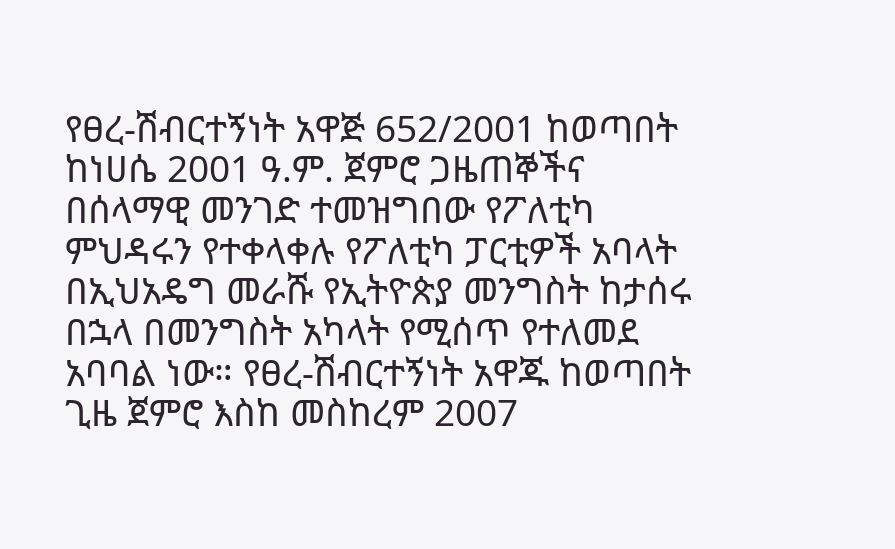የፀረ-ሽብርተኝነት አዋጅ 652/2001 ከወጣበት ከነሀሴ 2001 ዓ.ም. ጀምሮ ጋዜጠኞችና በሰላማዊ መንገድ ተመዝግበው የፖለቲካ ምህዳሩን የተቀላቀሉ የፖለቲካ ፓርቲዎች አባላት በኢህአዴግ መራሹ የኢትዮጵያ መንግስት ከታሰሩ በኋላ በመንግስት አካላት የሚሰጥ የተለመደ አባባል ነው። የፀረ-ሽብርተኝነት አዋጁ ከወጣበት ጊዜ ጀምሮ እስከ መስከረም 2007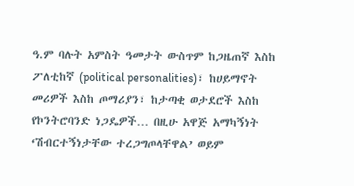ዓ.ም ባሉት አምስት ዓመታት ውስጥም ከጋዜጠኛ እስከ ፖለቲከኛ (political personalities)፣ ከሀይማኖት መሪዎች እስከ ጦማሪያን፣ ከታጣቂ ወታደሮች እስከ የኮንትሮባንድ ነጋዴዎች… በዚሁ አዋጅ አማካኝነት ‘ሽብርተኝነታቸው ተረጋግጦላቸዋል’ ወይም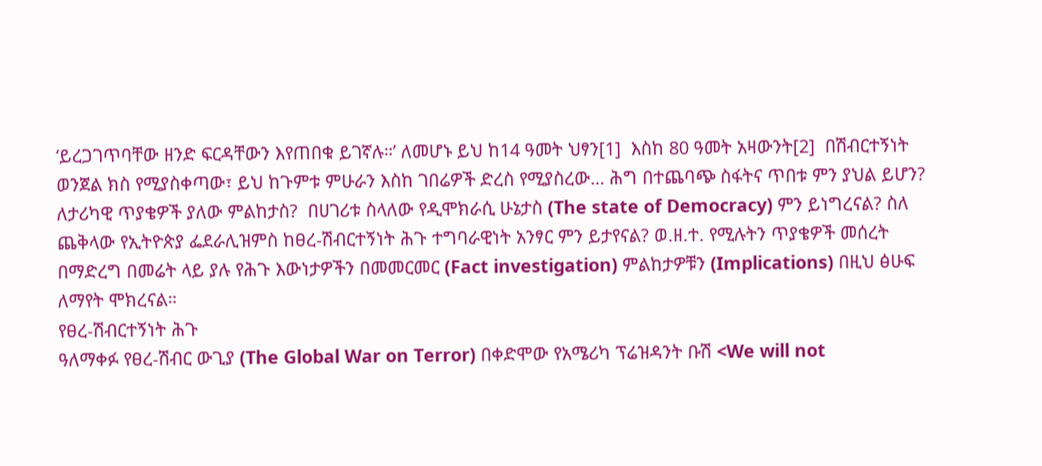‘ይረጋገጥባቸው ዘንድ ፍርዳቸውን እየጠበቁ ይገኛሉ።’ ለመሆኑ ይህ ከ14 ዓመት ህፃን[1]  እስከ 80 ዓመት አዛውንት[2]  በሽብርተኝነት ወንጀል ክስ የሚያስቀጣው፣ ይህ ከጉምቱ ምሁራን እስከ ገበሬዎች ድረስ የሚያስረው… ሕግ በተጨባጭ ስፋትና ጥበቱ ምን ያህል ይሆን? ለታሪካዊ ጥያቄዎች ያለው ምልከታስ?  በሀገሪቱ ስላለው የዲሞክራሲ ሁኔታስ (The state of Democracy) ምን ይነግረናል? ስለ ጨቅላው የኢትዮጵያ ፌደራሊዝምስ ከፀረ-ሽብርተኝነት ሕጉ ተግባራዊነት አንፃር ምን ይታየናል? ወ.ዘ.ተ. የሚሉትን ጥያቄዎች መሰረት በማድረግ በመሬት ላይ ያሉ የሕጉ እውነታዎችን በመመርመር (Fact investigation) ምልከታዎቹን (Implications) በዚህ ፅሁፍ ለማየት ሞክረናል።
የፀረ-ሽብርተኝነት ሕጉ
ዓለማቀፉ የፀረ-ሽብር ውጊያ (The Global War on Terror) በቀድሞው የአሜሪካ ፕሬዝዳንት ቡሽ <We will not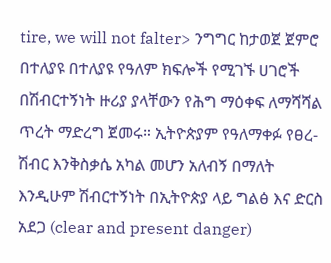tire, we will not falter> ንግግር ከታወጀ ጀምሮ በተለያዩ በተለያዩ የዓለም ክፍሎች የሚገኙ ሀገሮች በሽብርተኝነት ዙሪያ ያላቸውን የሕግ ማዕቀፍ ለማሻሻል ጥረት ማድረግ ጀመሩ። ኢትዮጵያም የዓለማቀፉ የፀረ-ሽብር እንቅስቃሴ አካል መሆን አለብኝ በማለት እንዲሁም ሽብርተኝነት በኢትዮጵያ ላይ ግልፅ እና ድርስ አደጋ (clear and present danger)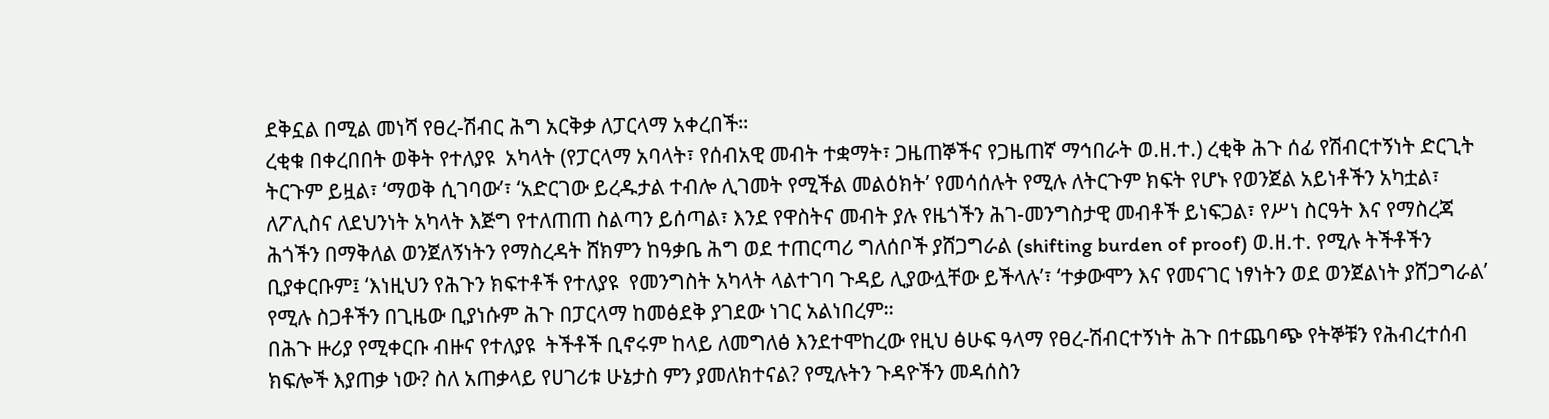ደቅኗል በሚል መነሻ የፀረ-ሽብር ሕግ አርቅቃ ለፓርላማ አቀረበች።
ረቂቁ በቀረበበት ወቅት የተለያዩ  አካላት (የፓርላማ አባላት፣ የሰብአዊ መብት ተቋማት፣ ጋዜጠኞችና የጋዜጠኛ ማኅበራት ወ.ዘ.ተ.) ረቂቅ ሕጉ ሰፊ የሽብርተኝነት ድርጊት ትርጉም ይዟል፣ ‘ማወቅ ሲገባው’፣ ‘አድርገው ይረዱታል ተብሎ ሊገመት የሚችል መልዕክት’ የመሳሰሉት የሚሉ ለትርጉም ክፍት የሆኑ የወንጀል አይነቶችን አካቷል፣ ለፖሊስና ለደህንነት አካላት እጅግ የተለጠጠ ስልጣን ይሰጣል፣ እንደ የዋስትና መብት ያሉ የዜጎችን ሕገ-መንግስታዊ መብቶች ይነፍጋል፣ የሥነ ስርዓት እና የማስረጃ ሕጎችን በማቅለል ወንጀለኝነትን የማስረዳት ሸክምን ከዓቃቤ ሕግ ወደ ተጠርጣሪ ግለሰቦች ያሸጋግራል (shifting burden of proof) ወ.ዘ.ተ. የሚሉ ትችቶችን ቢያቀርቡም፤ ‘እነዚህን የሕጉን ክፍተቶች የተለያዩ  የመንግስት አካላት ላልተገባ ጉዳይ ሊያውሏቸው ይችላሉ’፣ ‘ተቃውሞን እና የመናገር ነፃነትን ወደ ወንጀልነት ያሸጋግራል’ የሚሉ ስጋቶችን በጊዜው ቢያነሱም ሕጉ በፓርላማ ከመፅደቅ ያገደው ነገር አልነበረም።
በሕጉ ዙሪያ የሚቀርቡ ብዙና የተለያዩ  ትችቶች ቢኖሩም ከላይ ለመግለፅ እንደተሞከረው የዚህ ፅሁፍ ዓላማ የፀረ-ሽብርተኝነት ሕጉ በተጨባጭ የትኞቹን የሕብረተሰብ ክፍሎች እያጠቃ ነው? ስለ አጠቃላይ የሀገሪቱ ሁኔታስ ምን ያመለክተናል? የሚሉትን ጉዳዮችን መዳሰስን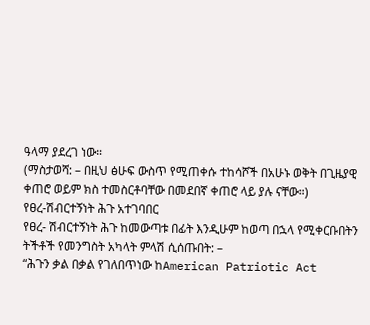ዓላማ ያደረገ ነው።
(ማስታወሻ: – በዚህ ፅሁፍ ውስጥ የሚጠቀሱ ተከሳሾች በአሁኑ ወቅት በጊዜያዊ ቀጠሮ ወይም ክስ ተመስርቶባቸው በመደበኛ ቀጠሮ ላይ ያሉ ናቸው።)
የፀረ-ሽብርተኝነት ሕጉ አተገባበር
የፀረ- ሽብርተኝነት ሕጉ ከመውጣቱ በፊት እንዲሁም ከወጣ በኋላ የሚቀርቡበትን ትችቶች የመንግስት አካላት ምላሽ ሲሰጡበት: –
“ሕጉን ቃል በቃል የገለበጥነው ከAmerican Patriotic Act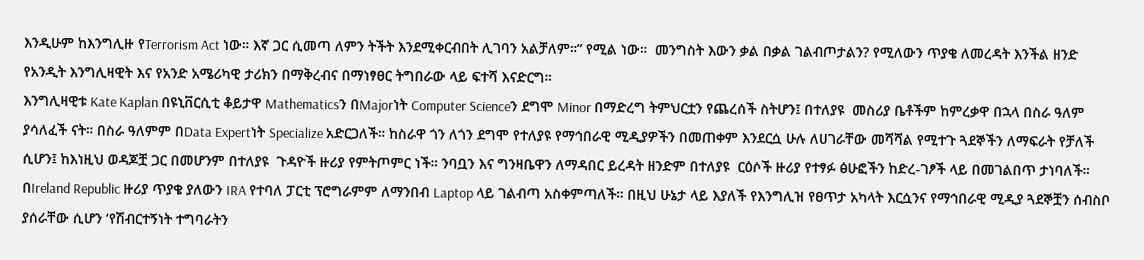እንዲሁም ከእንግሊዙ የTerrorism Act ነው። እኛ ጋር ሲመጣ ለምን ትችት እንደሚቀርብበት ሊገባን አልቻለም።” የሚል ነው።  መንግስት እውን ቃል በቃል ገልብጦታልን? የሚለውን ጥያቄ ለመረዳት እንችል ዘንድ የአንዲት እንግሊዛዊት እና የአንድ አሜሪካዊ ታሪክን በማቅረብና በማነፃፀር ትግበራው ላይ ፍተሻ እናድርግ።
እንግሊዛዊቱ Kate Kaplan በዩኒቨርሲቲ ቆይታዋ Mathematicsን በMajorነት Computer Scienceን ደግሞ Minor በማድረግ ትምህርቷን የጨረሰች ስትሆን፤ በተለያዩ  መስሪያ ቤቶችም ከምረቃዋ በኋላ በስራ ዓለም ያሳለፈች ናት። በስራ ዓለምም በData Expertነት Specialize አድርጋለች። ከስራዋ ጎን ለጎን ደግሞ የተለያዩ የማኅበራዊ ሚዲያዎችን በመጠቀም እንደርሷ ሁሉ ለሀገራቸው መሻሻል የሚተጉ ጓደኞችን ለማፍራት የቻለች ሲሆን፤ ከእነዚህ ወዳጆቿ ጋር በመሆንም በተለያዩ  ጉዳዮች ዙሪያ የምትጦምር ነች። ንባቧን እና ግንዛቤዋን ለማዳበር ይረዳት ዘንድም በተለያዩ  ርዕሶች ዙሪያ የተፃፉ ፅሁፎችን ከድረ-ገፆች ላይ በመገልበጥ ታነባለች። በIreland Republic ዙሪያ ጥያቄ ያለውን IRA የተባለ ፓርቲ ፕሮግራምም ለማንበብ Laptop ላይ ገልብጣ አስቀምጣለች። በዚህ ሁኔታ ላይ እያለች የእንግሊዝ የፀጥታ አካላት እርሷንና የማኅበራዊ ሚዲያ ጓደኞቿን ሰብስቦ  ያሰራቸው ሲሆን ‘የሽብርተኝነት ተግባራትን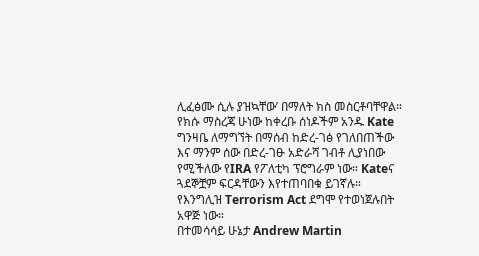ሊፈፅሙ ሲሉ ያዝኳቸው’ በማለት ክስ መስርቶባቸዋል። የክሱ ማስረጃ ሁነው ከቀረቡ ሰነዶችም አንዱ Kate ግንዛቤ ለማግኘት በማሰብ ከድረ-ገፅ የገለበጠችው እና ማንም ሰው በድረ-ገፁ አድራሻ ገብቶ ሊያነበው የሚችለው የIRA የፖለቲካ ፕሮግራም ነው። Kateና ጓደኞቿም ፍርዳቸውን እየተጠባበቁ ይገኛሉ። የእንግሊዝ Terrorism Act ደግሞ የተወነጀሉበት አዋጅ ነው።
በተመሳሳይ ሁኔታ Andrew Martin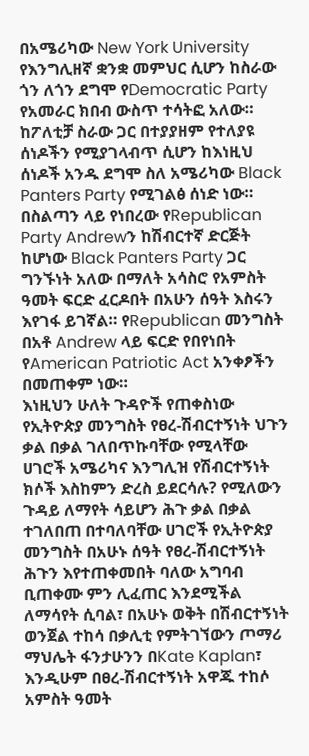በአሜሪካው New York University የእንግሊዘኛ ቋንቋ መምህር ሲሆን ከስራው ጎን ለጎን ደግሞ የDemocratic Party የአመራር ክበብ ውስጥ ተሳትፎ አለው። ከፖለቲቻ ስራው ጋር በተያያዘም የተለያዩ  ሰነዶችን የሚያገላብጥ ሲሆን ከእነዚህ ሰነዶች አንዱ ደግሞ ስለ አሜሪካው Black Panters Party የሚገልፅ ሰነድ ነው። በስልጣን ላይ የነበረው የRepublican Party Andrewን ከሽብርተኛ ድርጅት ከሆነው Black Panters Party ጋር ግንኙነት አለው በማለት አሳስሮ የአምስት ዓመት ፍርድ ፈርዶበት በአሁን ሰዓት እስሩን እየገፋ ይገኛል። የRepublican መንግስት በአቶ Andrew ላይ ፍርድ የበየነበት የAmerican Patriotic Act አንቀፆችን በመጠቀም ነው።
እነዚህን ሁለት ጉዳዮች የጠቀስነው የኢትዮጵያ መንግስት የፀረ-ሽብርተኝነት ህጉን ቃል በቃል ገለበጥኩባቸው የሚላቸው ሀገሮች አሜሪካና እንግሊዝ የሽብርተኝነት ክሶች እስከምን ድረስ ይደርሳሉ? የሚለውን ጉዳይ ለማየት ሳይሆን ሕጉ ቃል በቃል ተገለበጠ በተባለባቸው ሀገሮች የኢትዮጵያ መንግስት በአሁኑ ሰዓት የፀረ-ሽብርተኝነት ሕጉን እየተጠቀመበት ባለው አግባብ ቢጠቀሙ ምን ሊፈጠር እንደሚችል  ለማሳየት ሲባል፣ በአሁኑ ወቅት በሽብርተኝነት ወንጀል ተከሳ በቃሊቲ የምትገኘውን ጦማሪ ማህሌት ፋንታሁንን በKate Kaplan፣ እንዲሁም በፀረ-ሽብርተኝነት አዋጁ ተከሶ አምስት ዓመት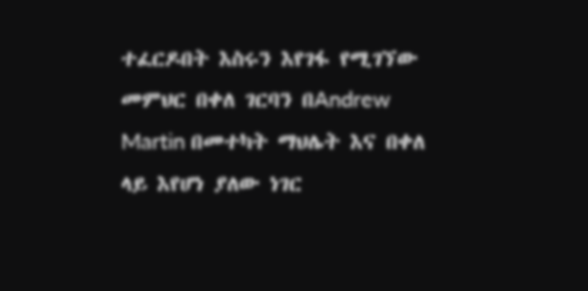ተፈርዶበት እስሩን እየገፋ የሚገኘው መምህር በቀለ ገርባን በAndrew Martin በመተካት ማህሌት እና በቀለ ላይ እየሆነ ያለው ነገር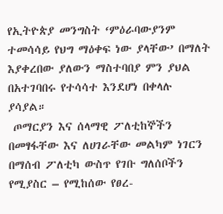የኢትዮጵያ መንግስት ‘ምዕራባውያንም ተመሳሳይ የህግ ማዕቀፍ ነው ያላቸው’ በማለት እያቀረበው ያለውን ማስተባበያ ምን ያህል በአተገባበሩ የተሳሳተ እንደሆነ በቀላሉ ያሳያል።
 ጦማርያን እና ሰላማዊ ፖለቲከኞችን በመፃፋቸው እና ለሀገራቸው መልካም ነገርን በማሰብ ፖለቲካ ውስጥ የገቡ ግለሰቦችን የሚያስር – የሚከሰው የፀረ-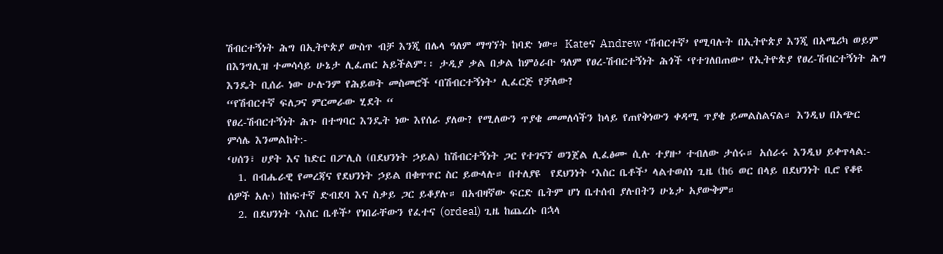ሽብርተኝነት ሕግ በኢትዮጵያ ውስጥ ብቻ እንጂ በሌላ ዓለም ማግኘት ከባድ ነው። Kateና Andrew ‘ሽብርተኛ’ የሚባሉት በኢትዮጵያ እንጂ በአሜሪካ ወይም በእንግሊዝ ተመሳሳይ ሁኔታ ሊፈጠር አይችልም፡፡ ታዲያ ቃል በቃል ከምዕራቡ ዓለም የፀረ-ሽብርተኝነት ሕጎች ‘የተገለበጠው’ የኢትዮጵያ የፀረ-ሽብርተኝነት ሕግ እንዴት ቢሰራ ነው ሁሉንም የሕይወት መስመሮች ‘በሽብርተኝነት’ ሊፈርጅ የቻለው?
“የሽብርተኛ ፍለጋና ምርመራው ሂደት “
የፀረ-ሽብርተኝነት ሕጉ በተግባር እንዴት ነው እየሰራ ያለው? የሚለውን ጥያቄ መመለሳችን ከላይ የጠየቅነውን ቀዳሚ ጥያቄ ይመልስልናል። እንዲህ በአጭር ምሳሌ እንመልከት:-
‘ሀሰን፣ ሀያት እና ከድር በፖሊስ (በደህንነት ኃይል) ከሽብርተኝነት ጋር የተገናኘ ወንጀል ሊፈፅሙ ሲሉ ተያዙ’ ተብለው ታሰሩ። አሰራሩ እንዲህ ይቀጥላል:-
  1. በብሔራዊ የመረጃና የደህንነት ኃይል በቁጥጥር ስር ይውላሉ። በተለያዩ  የደህንነት ‘እስር ቤቶች’ ላልተወሰነ ጊዜ (ከ6 ወር በላይ በደህንነት ቢሮ የቆዩ ሰዎች አሉ) ከከፍተኛ ድብደባ እና ስቃይ ጋር ይቆያሉ። በአብዛኛው ፍርድ ቤትም ሆነ ቤተሰብ ያሉበትን ሁኔታ አያውቅም።
  2. በደህንነት ‘እስር ቤቶች’ የነበራቸውን የፈተና (ordeal) ጊዜ ከጨረሱ በኋላ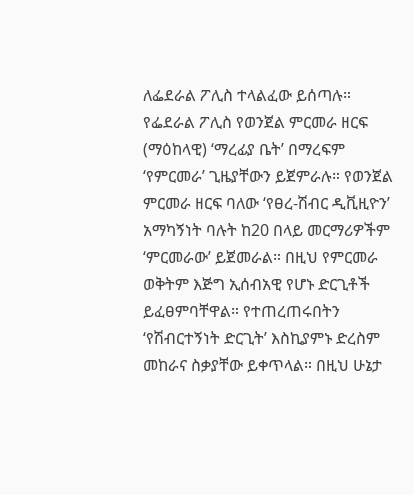ለፌደራል ፖሊስ ተላልፈው ይሰጣሉ። የፌደራል ፖሊስ የወንጀል ምርመራ ዘርፍ (ማዕከላዊ) ‘ማረፊያ ቤት’ በማረፍም ‘የምርመራ’ ጊዜያቸውን ይጀምራሉ። የወንጀል ምርመራ ዘርፍ ባለው ‘የፀረ-ሽብር ዲቪዚዮን’ አማካኝነት ባሉት ከ20 በላይ መርማሪዎችም ‘ምርመራው’ ይጀመራል። በዚህ የምርመራ ወቅትም እጅግ ኢሰብአዊ የሆኑ ድርጊቶች ይፈፀምባቸዋል። የተጠረጠሩበትን ‘የሽብርተኝነት ድርጊት’ እስኪያምኑ ድረስም መከራና ስቃያቸው ይቀጥላል። በዚህ ሁኔታ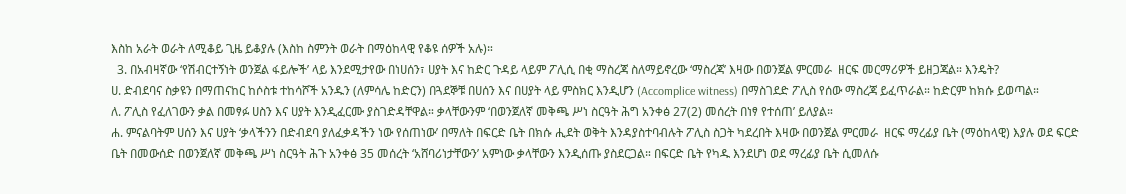እስከ አራት ወራት ለሚቆይ ጊዜ ይቆያሉ (እስከ ስምንት ወራት በማዕከላዊ የቆዩ ሰዎች አሉ)።
  3. በአብዛኛው ‘የሽብርተኝነት ወንጀል ፋይሎች’ ላይ እንደሚታየው በነሀሰን፣ ሀያት እና ከድር ጉዳይ ላይም ፖሊሲ በቂ ማስረጃ ስለማይኖረው ‘ማስረጃ’ እዛው በወንጀል ምርመራ  ዘርፍ መርማሪዎች ይዘጋጃል። እንዴት?
ሀ. ድብደባና ስቃዩን በማጠናከር ከሶስቱ ተከሳሾች አንዱን (ለምሳሌ ከድርን) በጓደኞቹ በሀሰን እና በሀያት ላይ ምስክር እንዲሆን (Accomplice witness) በማስገደድ ፖሊስ የሰው ማስረጃ ይፈጥራል። ከድርም ከክሱ ይወጣል።
ለ. ፖሊስ የፈለገውን ቃል በመፃፉ ሀስን እና ሀያት እንዲፈርሙ ያስገድዳቸዋል። ቃላቸውንም ‘በወንጀለኛ መቅጫ ሥነ ስርዓት ሕግ አንቀፅ 27(2) መሰረት በነፃ የተሰጠ’ ይለያል።
ሐ. ምናልባትም ሀሰን እና ሀያት ‘ቃላችንን በድብደባ ያለፈቃዳችን ነው የሰጠነው’ በማለት በፍርድ ቤት በክሱ ሒደት ወቅት እንዳያስተባብሉት ፖሊስ ስጋት ካደረበት እዛው በወንጀል ምርመራ  ዘርፍ ማረፊያ ቤት (ማዕከላዊ) እያሉ ወደ ፍርድ ቤት በመውሰድ በወንጀለኛ መቅጫ ሥነ ስርዓት ሕጉ አንቀፅ 35 መሰረት ‘አሸባሪነታቸውን’ አምነው ቃላቸውን እንዲሰጡ ያስደርጋል። በፍርድ ቤት የካዱ እንደሆነ ወደ ማረፊያ ቤት ሲመለሱ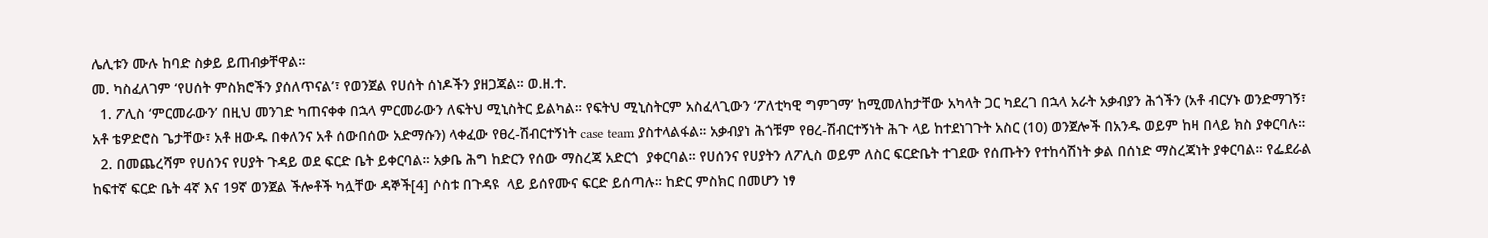ሌሊቱን ሙሉ ከባድ ስቃይ ይጠብቃቸዋል።
መ. ካስፈለገም ‘የሀሰት ምስክሮችን ያሰለጥናል’፣ የወንጀል የሀሰት ሰነዶችን ያዘጋጃል። ወ.ዘ.ተ.
  1. ፖሊስ ‘ምርመራውን’ በዚህ መንገድ ካጠናቀቀ በኋላ ምርመራውን ለፍትህ ሚኒስትር ይልካል። የፍትህ ሚኒስትርም አስፈላጊውን ‘ፖለቲካዊ ግምገማ’ ከሚመለከታቸው አካላት ጋር ካደረገ በኋላ አራት አቃብያን ሕጎችን (አቶ ብርሃኑ ወንድማገኝ፣ አቶ ቴዎድሮስ ጌታቸው፣ አቶ ዘውዱ በቀለንና አቶ ሰውበሰው አድማሱን) ላቀፈው የፀረ-ሽብርተኝነት case team ያስተላልፋል። አቃብያነ ሕጎቹም የፀረ-ሽብርተኝነት ሕጉ ላይ ከተደነገጉት አስር (10) ወንጀሎች በአንዱ ወይም ከዛ በላይ ክስ ያቀርባሉ።
  2. በመጨረሻም የሀሰንና የሀያት ጉዳይ ወደ ፍርድ ቤት ይቀርባል። አቃቤ ሕግ ከድርን የሰው ማስረጃ አድርጎ  ያቀርባል። የሀሰንና የሀያትን ለፖሊስ ወይም ለስር ፍርድቤት ተገደው የሰጡትን የተከሳሽነት ቃል በሰነድ ማስረጃነት ያቀርባል። የፌደራል ከፍተኛ ፍርድ ቤት 4ኛ እና 19ኛ ወንጀል ችሎቶች ካሏቸው ዳኞች[4] ሶስቱ በጉዳዩ  ላይ ይሰየሙና ፍርድ ይሰጣሉ። ከድር ምስክር በመሆን ነፃ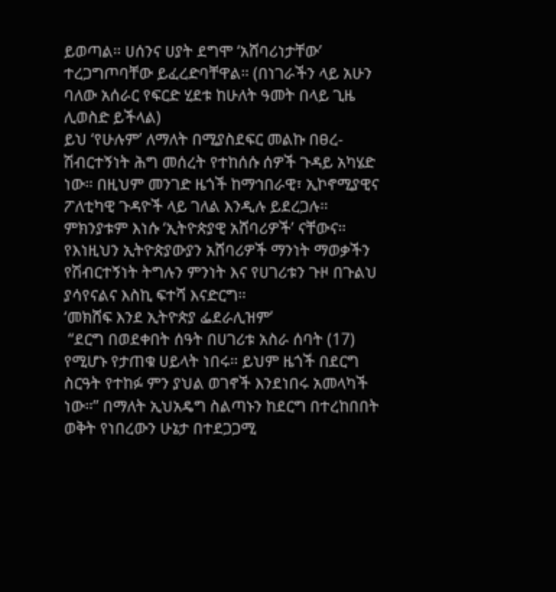ይወጣል። ሀሰንና ሀያት ደግሞ ‘አሸባሪነታቸው’ ተረጋግጦባቸው ይፈረድባቸዋል። (በነገራችን ላይ አሁን ባለው አሰራር የፍርድ ሂደቱ ከሁለት ዓመት በላይ ጊዜ ሊወስድ ይችላል)
ይህ ‘የሁሉም’ ለማለት በሚያስደፍር መልኩ በፀረ-ሽብርተኝነት ሕግ መሰረት የተከሰሱ ሰዎች ጉዳይ አካሄድ ነው። በዚህም መንገድ ዜጎች ከማኅበራዊ፣ ኢኮኖሚያዊና ፖለቲካዊ ጉዳዮች ላይ ገለል እንዲሉ ይደረጋሉ። ምክንያቱም እነሱ ‘ኢትዮጵያዊ አሸባሪዎች’ ናቸውና። የእነዚህን ኢትዮጵያውያን አሸባሪዎች ማንነት ማወቃችን የሽብርተኝነት ትግሉን ምንነት እና የሀገሪቱን ጉዞ በጉልህ ያሳየናልና እስኪ ፍተሻ እናድርግ።
‘መክሸፍ እንደ ኢትዮጵያ ፌደራሊዝም’
 “ደርግ በወደቀበት ሰዓት በሀገሪቱ አስራ ሰባት (17) የሚሆኑ የታጠቁ ሀይላት ነበሩ። ይህም ዜጎች በደርግ ስርዓት የተከፉ ምን ያህል ወገኖች እንደነበሩ አመላካች ነው።” በማለት ኢህአዴግ ስልጣኑን ከደርግ በተረከበበት ወቅት የነበረውን ሁኔታ በተደጋጋሚ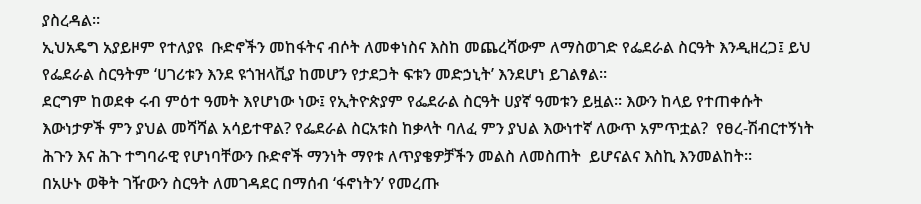ያስረዳል።
ኢህአዴግ አያይዞም የተለያዩ  ቡድኖችን መከፋትና ብሶት ለመቀነስና እስከ መጨረሻውም ለማስወገድ የፌደራል ስርዓት እንዲዘረጋ፤ ይህ የፌደራል ስርዓትም ‘ሀገሪቱን እንደ ዩጎዝላቪያ ከመሆን የታደጋት ፍቱን መድኃኒት’ እንደሆነ ይገልፃል።
ደርግም ከወደቀ ሩብ ምዕተ ዓመት እየሆነው ነው፤ የኢትዮጵያም የፌደራል ስርዓት ሀያኛ ዓመቱን ይዟል። እውን ከላይ የተጠቀሱት እውነታዎች ምን ያህል መሻሻል አሳይተዋል? የፌደራል ስርአቱስ ከቃላት ባለፈ ምን ያህል እውነተኛ ለውጥ አምጥቷል?  የፀረ-ሽብርተኝነት ሕጉን እና ሕጉ ተግባራዊ የሆነባቸውን ቡድኖች ማንነት ማየቱ ለጥያቄዎቻችን መልስ ለመስጠት  ይሆናልና እስኪ እንመልከት።
በአሁኑ ወቅት ገዥውን ስርዓት ለመገዳደር በማሰብ ‘ፋኖነትን’ የመረጡ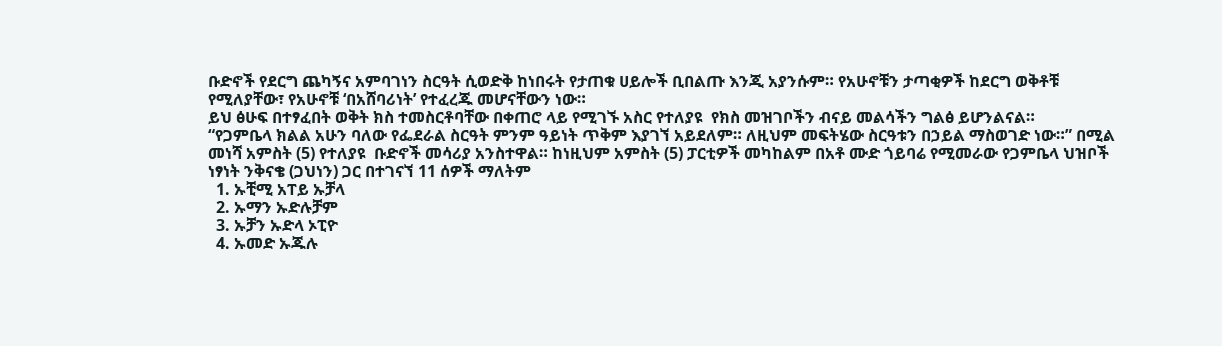ቡድኖች የደርግ ጨካኝና አምባገነን ስርዓት ሲወድቅ ከነበሩት የታጠቁ ሀይሎች ቢበልጡ እንጂ አያንሱም። የአሁኖቹን ታጣቂዎች ከደርግ ወቅቶቹ የሚለያቸው፣ የአሁኖቹ ‘በአሸባሪነት’ የተፈረጁ መሆናቸውን ነው።
ይህ ፅሁፍ በተፃፈበት ወቅት ክስ ተመስርቶባቸው በቀጠሮ ላይ የሚገኙ አስር የተለያዩ  የክስ መዝገቦችን ብናይ መልሳችን ግልፅ ይሆንልናል።
“የጋምቤላ ክልል አሁን ባለው የፌደራል ስርዓት ምንም ዓይነት ጥቅም እያገኘ አይደለም። ለዚህም መፍትሄው ስርዓቱን በኃይል ማስወገድ ነው።” በሚል መነሻ አምስት (5) የተለያዩ  ቡድኖች መሳሪያ አንስተዋል። ከነዚህም አምስት (5) ፓርቲዎች መካከልም በአቶ ሙድ ጎይባሬ የሚመራው የጋምቤላ ህዝቦች ነፃነት ንቅናቄ (ጋህነን) ጋር በተገናኘ 11 ሰዎች ማለትም
  1. ኡቺሚ አፐይ ኡቻላ
  2. ኡማን ኡድሉቻም
  3. ኡቻን ኡድላ ኦፒዮ
  4. ኡመድ ኡጁሉ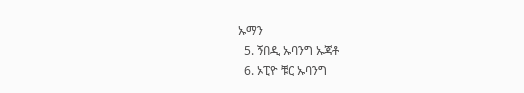ኡማን
  5. ኝበዲ ኡባንግ ኡጃቶ
  6. ኦፒዮ ቹር ኡባንግ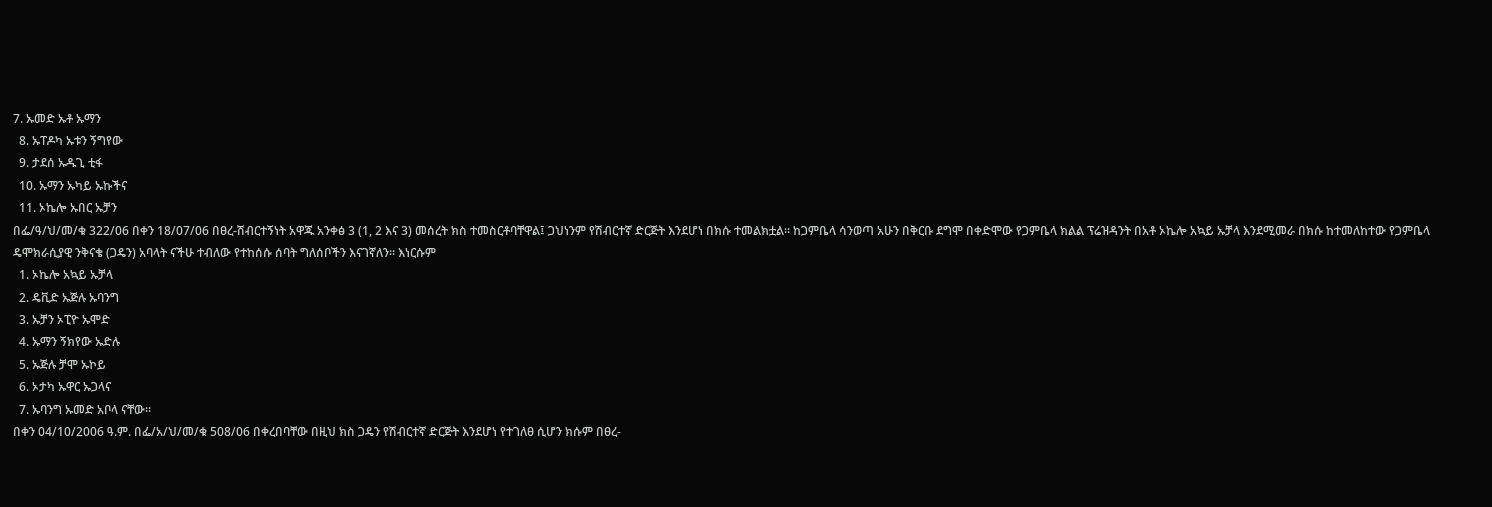7. ኡመድ ኡቶ ኡማን
  8. ኡፐዶካ ኡቱን ኝግየው
  9. ታደሰ ኡዱጊ ቲፋ
  10. ኡማን ኡካይ ኡኩችና
  11. ኦኬሎ ኡበር ኡቻን
በፌ/ዓ/ህ/መ/ቁ 322/06 በቀን 18/07/06 በፀረ-ሽብርተኝነት አዋጁ አንቀፅ 3 (1, 2 እና 3) መሰረት ክስ ተመስርቶባቸዋል፤ ጋህነንም የሽብርተኛ ድርጅት እንደሆነ በክሱ ተመልክቷል። ከጋምቤላ ሳንወጣ አሁን በቅርቡ ደግሞ በቀድሞው የጋምቤላ ክልል ፕሬዝዳንት በአቶ ኦኬሎ አኳይ ኡቻላ እንደሚመራ በክሱ ከተመለከተው የጋምቤላ ዴሞክራሲያዊ ንቅናቄ (ጋዴን) አባላት ናችሁ ተብለው የተከሰሱ ሰባት ግለሰቦችን እናገኛለን። እነርሱም
  1. ኦኬሎ አኳይ ኡቻላ
  2. ዴቪድ ኡጅሉ ኡባንግ
  3. ኡቻን ኦፒዮ ኡሞድ
  4. ኡማን ኝክየው ኡድሉ
  5. ኡጅሉ ቻሞ ኡኮይ
  6. ኦታካ ኡዋር ኡጋላና
  7. ኡባንግ ኡመድ አቦላ ናቸው።
በቀን 04/10/2006 ዓ.ም. በፌ/አ/ህ/መ/ቁ 508/06 በቀረበባቸው በዚህ ክስ ጋዴን የሽብርተኛ ድርጅት እንደሆነ የተገለፀ ሲሆን ክሱም በፀረ-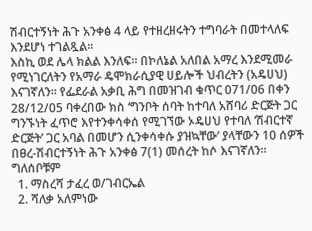ሽብርተኝነት ሕጉ አንቀፅ 4 ላይ የተዘረዘሩትን ተግባራት በመተላለፍ እንደሆነ ተገልጿል።
እስኪ ወደ ሌላ ክልል እንለፍ። በኮለኔል አለበል አማረ እንደሚመራ የሚነገርለትን የአማራ ዴሞክራሲያዊ ሀይሎች ህብረትን (አዴሀህ) እናገኛለን። የፌደራል አቃቢ ሕግ በመዝገብ ቁጥር 071/06 በቀን 28/12/05 ባቀረበው ክስ ‘ግንቦት ሰባት ከተባለ አሸባሪ ድርጅት ጋር ግንኙነት ፈጥሮ እየተንቀሳቀሰ የሚገኘው ኦዴሀህ የተባለ ‘ሽብርተኛ ድርጅት’ ጋር አባል በመሆን ሲንቀሳቀሱ ያዝኳቸው’ ያላቸውን 10 ሰዎች በፀረ-ሽብርተኝነት ሕጉ አንቀፅ 7(1) መሰረት ከሶ እናገኛለን። ግለሰቦቹም
  1. ማስረሻ ታፈረ ወ/ገብርኤል
  2. ሻለቃ አለምነው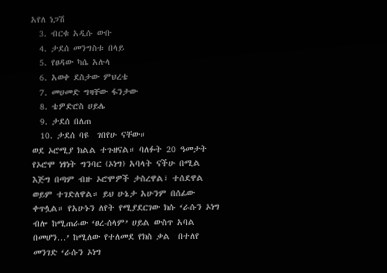አየለ ነጋሽ
  3. ብርቁ አዲሱ ውቡ
  4. ታደሰ መንግስቱ በላይ
  5. የፀዳው ካሴ አሉላ
  6. አወቀ ደስታው ምህረቴ
  7. መሀመድ ግዛቸው ፋንታው
  8. ቴዎድሮስ ሀይሌ
  9. ታደሰ በለጠ
  10. ታደሰ ባዩ  ገበየሁ ናቸው።
ወደ ኦሮሚያ ክልል ተጉዘናል። ባለፉት 20 ዓመታት የኦሮሞ ነፃነት ግንባር (ኦነግ) አባላት ናችሁ በሚል እጅግ በጣም ብዙ ኦሮሞዎች ታስረዋል፣ ተሰደዋል ወይም ተገድለዋል። ይህ ሁኔታ አሁንም በሰፊው ቀጥሏል። የአሁኑን ለየት የሚያደርገው ክሱ ‘ራሱን ኦነግ ብሎ ከሚጠራው ‘ፀረ-ሰላም’ ሀይል ውስጥ አባል በመሆን…’ ከሚለው የተለመደ የክስ ቃል  በተለየ መንገድ ‘ራሱን ኦነግ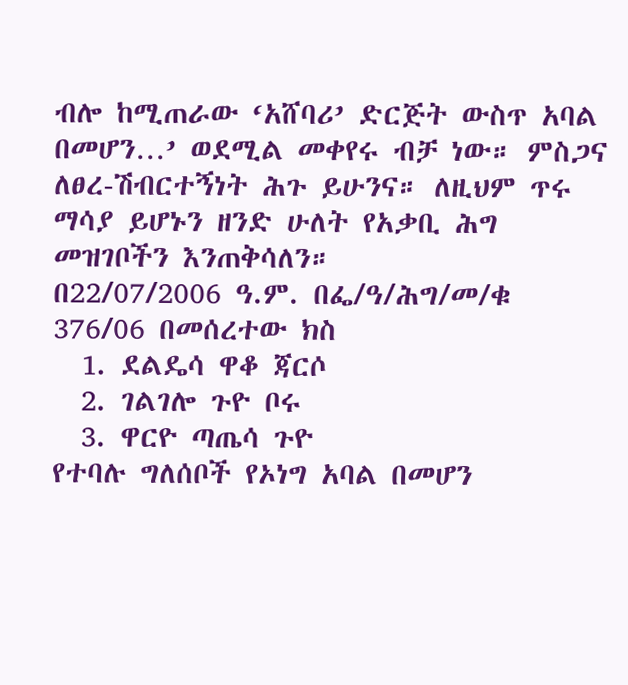ብሎ ከሚጠራው ‘አሸባሪ’ ድርጅት ውስጥ አባል በመሆን…’ ወደሚል መቀየሩ ብቻ ነው። ምስጋና ለፀረ-ሽብርተኝነት ሕጉ ይሁንና። ለዚህም ጥሩ ማሳያ ይሆኑን ዘንድ ሁለት የአቃቢ ሕግ መዝገቦችን እንጠቅሳለን።
በ22/07/2006 ዓ.ም. በፌ/ዓ/ሕግ/መ/ቁ 376/06 በመሰረተው ክስ
  1. ደልዴሳ ዋቆ ጃርሶ
  2. ገልገሎ ጉዮ ቦሩ
  3. ዋርዮ ጣጤሳ ጉዮ
የተባሉ ግለሰቦች የኦነግ አባል በመሆን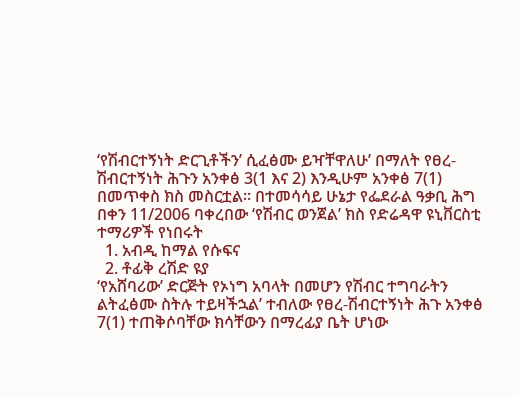‘የሽብርተኝነት ድርጊቶችን’ ሲፈፅሙ ይዣቸዋለሁ’ በማለት የፀረ-ሽብርተኝነት ሕጉን አንቀፅ 3(1 እና 2) እንዲሁም አንቀፅ 7(1) በመጥቀስ ክስ መስርቷል። በተመሳሳይ ሁኔታ የፌደራል ዓቃቢ ሕግ በቀን 11/2006 ባቀረበው ‘የሽብር ወንጀል’ ክስ የድሬዳዋ ዩኒቨርስቲ ተማሪዎች የነበሩት
  1. አብዲ ከማል የሱፍና
  2. ቶፊቅ ረሽድ ዩያ
‘የአሸባሪው’ ድርጅት የኦነግ አባላት በመሆን የሽብር ተግባራትን ልትፈፅሙ ስትሉ ተይዛችኋል’ ተብለው የፀረ-ሽብርተኝነት ሕጉ አንቀፅ 7(1) ተጠቅሶባቸው ክሳቸውን በማረፊያ ቤት ሆነው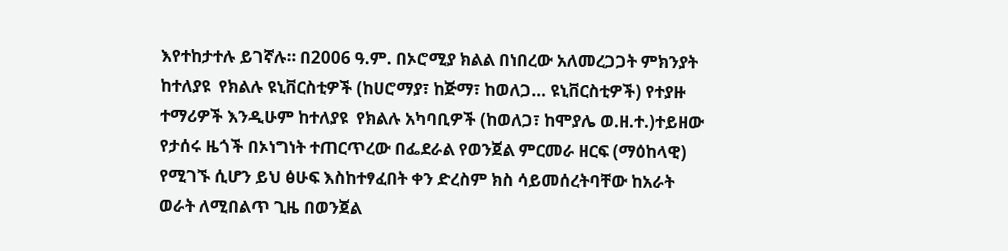እየተከታተሉ ይገኛሉ። በ2006 ዓ.ም. በኦሮሚያ ክልል በነበረው አለመረጋጋት ምክንያት ከተለያዩ  የክልሉ ዩኒቨርስቲዎች (ከሀሮማያ፣ ከጅማ፣ ከወለጋ… ዩኒቨርስቲዎች) የተያዙ ተማሪዎች እንዲሁም ከተለያዩ  የክልሉ አካባቢዎች (ከወለጋ፣ ከሞያሌ ወ.ዘ.ተ.)ተይዘው የታሰሩ ዜጎች በኦነግነት ተጠርጥረው በፌደራል የወንጀል ምርመራ ዘርፍ (ማዕከላዊ) የሚገኙ ሲሆን ይህ ፅሁፍ እስከተፃፈበት ቀን ድረስም ክስ ሳይመሰረትባቸው ከአራት ወራት ለሚበልጥ ጊዜ በወንጀል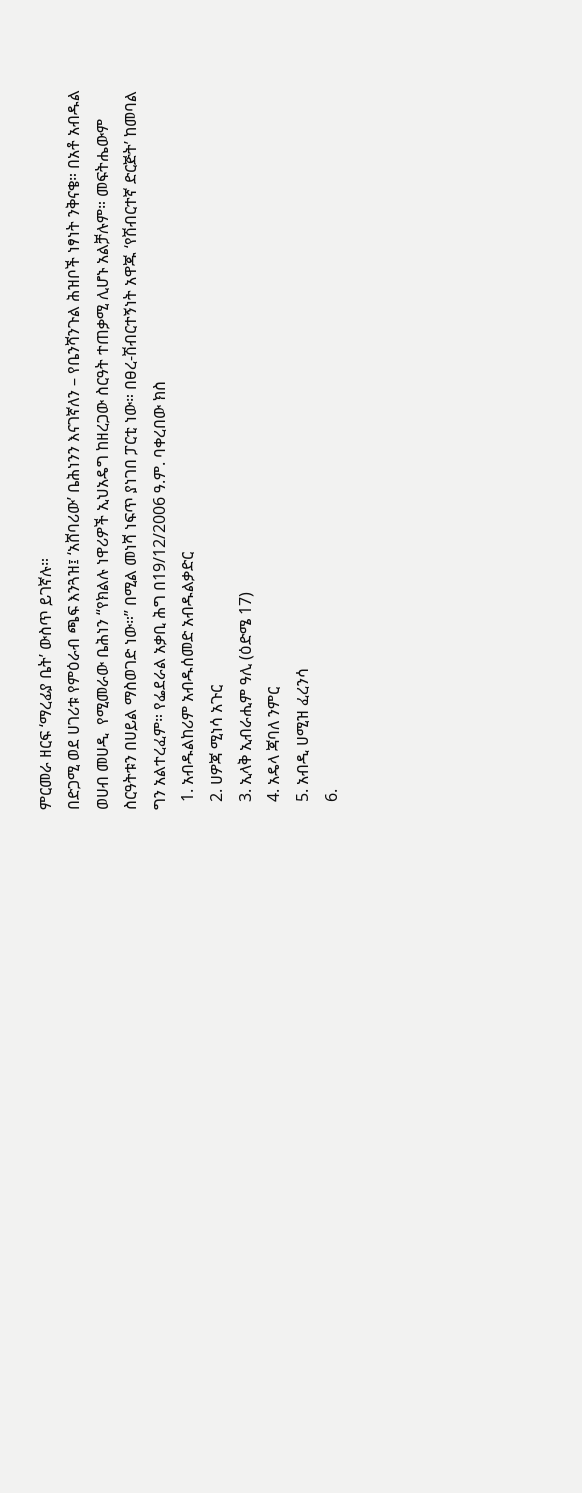ምርመራ ዘርፍ ‘ማረፊያ ቤት’ ውስጥ ይገኛሉ።
በድጋሚ ወደ ሀገሪቱ የምዕራብ ጫፍ እንጓዝ፤ ‘አሸባሪው’ ቤሕነንን እናገኛለን – የቤንሻንጉል ሕዝቦች ነፃነት ንቅናቄ። በአቶ አብዱል ወሀብ መሀዲ  የሚመራው ቤሕነን “የክልሉ ነዋሪዎች ኢህአዴግ ከዘረጋው ስርዓት ተጠቃሚ ሊሆኑ አልቻሉም። መፍትሔውም ስርዓትቱን በሀይል ማስወገድ ነው።” በሚል መነሻ ነፍጥ ያነገበ ፓርቲ ነው። በፀረ-ሽብርተኝነት አዋጁ ‘የሽብርተኛ ድርጅት’ ከመባል ግን አልተረፈም። የፌደራል አቃቢ ሕግ በ19/12/2006 ዓ.ም. ባቀረበው ክስ
  1. አብዱልከሪም አብዱሰመድ አብዱልቃድር
  2. ሀዎጃ ሚነሳ አጉር
  3. ኢላቅ ኢብራሒም ዓሊ (ዕድሜ 17)
  4. አዴላ ጃባለ ንምር
  5. አብዲ ሀሚዝ ፈረንሳ
  6.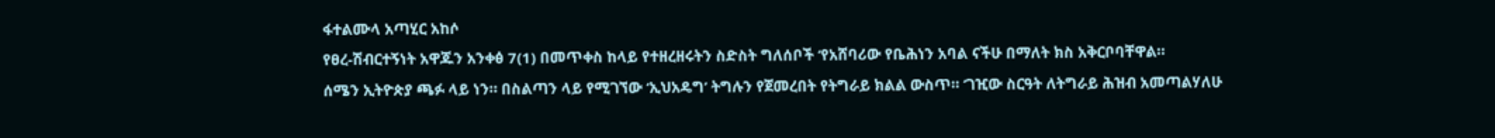ፋተልሙላ አጣሂር አከሶ
የፀረ-ሽብርተኝነት አዋጁን አንቀፅ 7(1) በመጥቀስ ከላይ የተዘረዘሩትን ስድስት ግለሰቦች ‘የአሸባሪው የቤሕነን አባል ናችሁ በማለት ክስ አቅርቦባቸዋል።
ሰሜን ኢትዮጵያ ጫፉ ላይ ነን። በስልጣን ላይ የሚገኘው ‘ኢህአዴግ’ ትግሉን የጀመረበት የትግራይ ክልል ውስጥ። ‘ገዢው ስርዓት ለትግራይ ሕዝብ አመጣልሃለሁ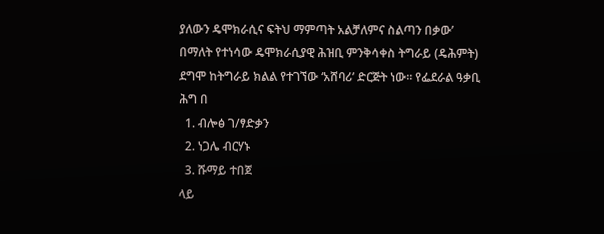ያለውን ዴሞክራሲና ፍትህ ማምጣት አልቻለምና ስልጣን በቃው’ በማለት የተነሳው ዴሞክራሲያዊ ሕዝቢ ምንቅሳቀስ ትግራይ (ዴሕምት) ደግሞ ከትግራይ ክልል የተገኘው ‘አሸባሪ’ ድርጅት ነው። የፌደራል ዓቃቢ ሕግ በ
  1. ብሎፅ ገ/ፃድቃን
  2. ነጋሌ ብርሃኑ
  3. ሹማይ ተበጀ
ላይ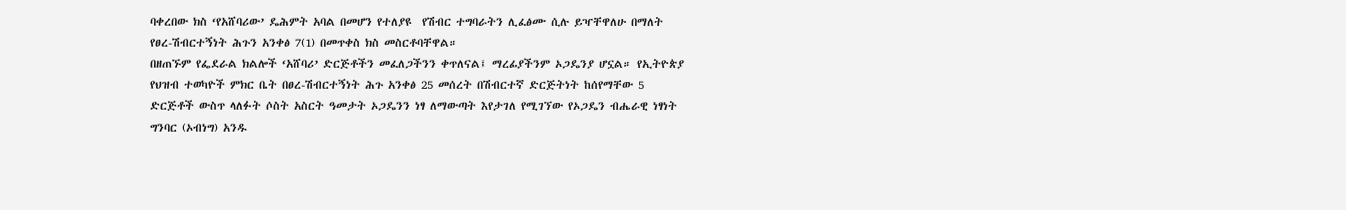ባቀረበው ክስ ‘የአሸባሪው’ ዴሕምት አባል በመሆን የተለያዩ  የሽብር ተግባራትን ሊፈፅሙ ሲሉ ይዣቸዋለሁ በማለት የፀረ-ሽብርተኝነት ሕጉን አንቀፅ 7(1) በመጥቀስ ክስ መስርቶባቸዋል።
በዘጠኙም የፌደራል ክልሎች ‘አሸባሪ’ ድርጅቶችን መፈለጋችንን ቀጥለናል፤ ማረፊያችንም ኦጋዴንያ ሆኗል። የኢትዮጵያ የህዝብ ተወካዮች ምክር ቤት በፀረ-ሽብርተኝነት ሕጉ አንቀፅ 25 መሰረት በሽብርተኛ ድርጅትነት ከሰየማቸው 5 ድርጅቶች ውስጥ ላለፉት ሶስት አስርት ዓመታት ኦጋዴንን ነፃ ለማውጣት እየታገለ የሚገኘው የኦጋዴን ብሔራዊ ነፃነት ግንባር (ኦብነግ) አንዱ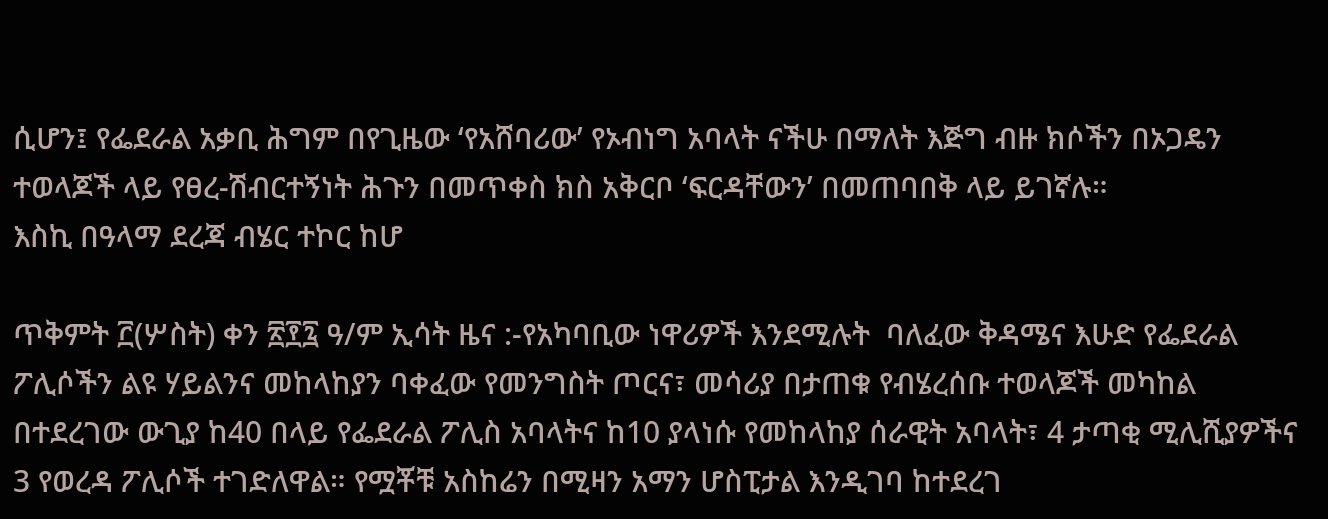ሲሆን፤ የፌደራል አቃቢ ሕግም በየጊዜው ‘የአሸባሪው’ የኦብነግ አባላት ናችሁ በማለት እጅግ ብዙ ክሶችን በኦጋዴን ተወላጆች ላይ የፀረ-ሽብርተኝነት ሕጉን በመጥቀስ ክስ አቅርቦ ‘ፍርዳቸውን’ በመጠባበቅ ላይ ይገኛሉ።
እስኪ በዓላማ ደረጃ ብሄር ተኮር ከሆ

ጥቅምት ፫(ሦስት) ቀን ፳፻፯ ዓ/ም ኢሳት ዜና :-የአካባቢው ነዋሪዎች እንደሚሉት  ባለፈው ቅዳሜና እሁድ የፌደራል ፖሊሶችን ልዩ ሃይልንና መከላከያን ባቀፈው የመንግስት ጦርና፣ መሳሪያ በታጠቁ የብሄረሰቡ ተወላጆች መካከል በተደረገው ውጊያ ከ40 በላይ የፌደራል ፖሊስ አባላትና ከ10 ያላነሱ የመከላከያ ሰራዊት አባላት፣ 4 ታጣቂ ሚሊሺያዎችና 3 የወረዳ ፖሊሶች ተገድለዋል። የሟቾቹ አስከሬን በሚዛን አማን ሆስፒታል እንዲገባ ከተደረገ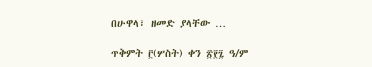በሁዋላ፣ ዘመድ ያላቸው …

ጥቅምት ፫(ሦስት) ቀን ፳፻፯ ዓ/ም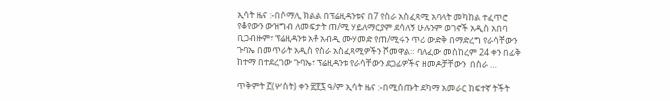ኢሳት ዜና :-በሶማሊ ክልል በፕሬዚዳንቱና በ7 የስራ አስፈጻሚ አባላት መካከል ተፈጥሮ የቆየውን ውዝግብ ለመፍታት ጠ/ሚ ሃይለማርያም ደሳለኝ ሁሉንም ወገኖች አዲስ አበባ ቢጋብዙም፣ ፕሬዚዳንቱ አቶ አብዲ ሙሃመድ የጠ/ሚሩን ጥሪ ውድቅ በማድረግ የራሳቸውን ጉባኤ በመጥራት አዲስ የስራ አስፈጻሚዎችን ሾመዋል። ባለፈው መስከረም 24 ቀን በፊቅ ከተማ በተደረገው ጉባኤ፣ ፕሬዚዳንቱ የራሳቸውን ደጋፊዎችና ዘመዶቻቸውን  በስራ …

ጥቅምት ፫(ሦስት) ቀን ፳፻፯ ዓ/ም ኢሳት ዜና :-በሚሰጡት ደካማ አመራር ከፍተኛ ትችት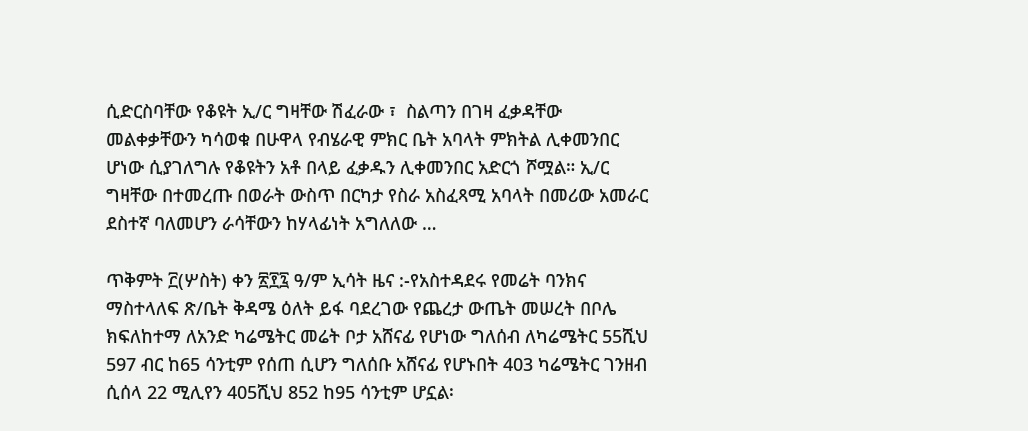ሲድርስባቸው የቆዩት ኢ/ር ግዛቸው ሽፈራው ፣  ስልጣን በገዛ ፈቃዳቸው መልቀቃቸውን ካሳወቁ በሁዋላ የብሄራዊ ምክር ቤት አባላት ምክትል ሊቀመንበር ሆነው ሲያገለግሉ የቆዩትን አቶ በላይ ፈቃዱን ሊቀመንበር አድርጎ ሾሟል። ኢ/ር ግዛቸው በተመረጡ በወራት ውስጥ በርካታ የስራ አስፈጻሚ አባላት በመሪው አመራር ደስተኛ ባለመሆን ራሳቸውን ከሃላፊነት አግለለው …

ጥቅምት ፫(ሦስት) ቀን ፳፻፯ ዓ/ም ኢሳት ዜና :-የአስተዳደሩ የመሬት ባንክና ማስተላለፍ ጽ/ቤት ቅዳሜ ዕለት ይፋ ባደረገው የጨረታ ውጤት መሠረት በቦሌ ክፍለከተማ ለአንድ ካሬሜትር መሬት ቦታ አሸናፊ የሆነው ግለሰብ ለካሬሜትር 55ሺህ 597 ብር ከ65 ሳንቲም የሰጠ ሲሆን ግለሰቡ አሸናፊ የሆኑበት 403 ካሬሜትር ገንዘብ ሲሰላ 22 ሚሊየን 405ሺህ 852 ከ95 ሳንቲም ሆኗል፡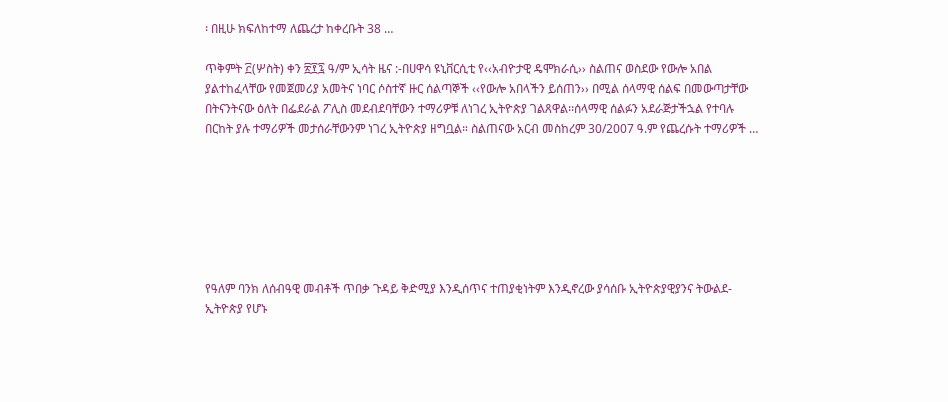፡ በዚሁ ክፍለከተማ ለጨረታ ከቀረቡት 38 …

ጥቅምት ፫(ሦስት) ቀን ፳፻፯ ዓ/ም ኢሳት ዜና :-በሀዋሳ ዩኒቨርሲቲ የ‹‹አብዮታዊ ዴሞክራሲ›› ስልጠና ወስደው የውሎ አበል ያልተከፈላቸው የመጀመሪያ አመትና ነባር ሶስተኛ ዙር ሰልጣኞች ‹‹የውሎ አበላችን ይሰጠን›› በሚል ሰላማዊ ሰልፍ በመውጣታቸው በትናንትናው ዕለት በፌደራል ፖሊስ መደብደባቸውን ተማሪዎቹ ለነገረ ኢትዮጵያ ገልጸዋል፡፡ሰላማዊ ሰልፉን አደራጅታችኋል የተባሉ በርከት ያሉ ተማሪዎች መታሰራቸውንም ነገረ ኢትዮጵያ ዘግቧል። ስልጠናው አርብ መስከረም 30/2007 ዓ.ም የጨረሱት ተማሪዎች …







የዓለም ባንክ ለሰብዓዊ መብቶች ጥበቃ ጉዳይ ቅድሚያ እንዲሰጥና ተጠያቂነትም እንዲኖረው ያሳሰቡ ኢትዮጵያዊያንና ትውልደ-ኢትዮጵያ የሆኑ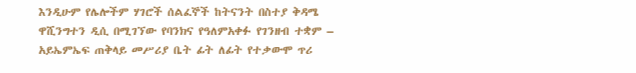እንዲሁም የሌሎችም ሃገሮች ሰልፈኞች ከትናንት በስተያ ቅዳሜ ዋሺንግተን ዲሲ በሚገኘው የባንክና የዓለምአቀፉ የገንዘብ ተቋም – አይኤምኤፍ ጠቅላይ መሥሪያ ቤት ፊት ለፊት የተቃውሞ ጥሪ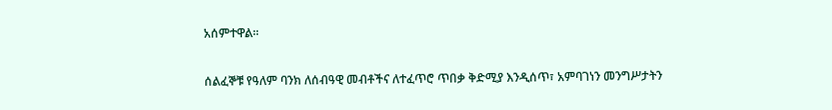አሰምተዋል፡፡

ሰልፈኞቹ የዓለም ባንክ ለሰብዓዊ መብቶችና ለተፈጥሮ ጥበቃ ቅድሚያ እንዲሰጥ፣ አምባገነን መንግሥታትን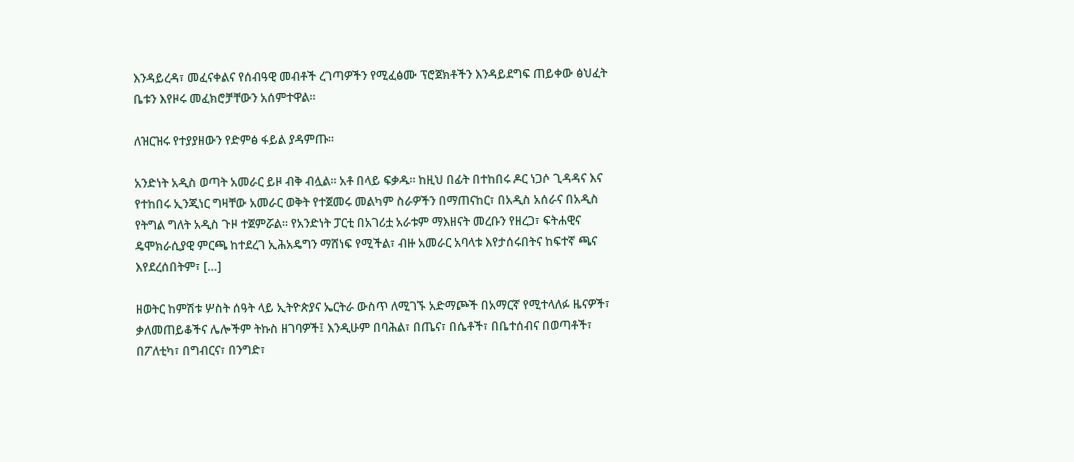እንዳይረዳ፣ መፈናቀልና የሰብዓዊ መብቶች ረገጣዎችን የሚፈፅሙ ፕሮጀክቶችን እንዳይደግፍ ጠይቀው ፅህፈት ቤቱን እየዞሩ መፈክሮቻቸውን አሰምተዋል፡፡

ለዝርዝሩ የተያያዘውን የድምፅ ፋይል ያዳምጡ፡፡

አንድነት አዲስ ወጣት አመራር ይዞ ብቅ ብሏል። አቶ በላይ ፍቃዱ። ከዚህ በፊት በተከበሩ ዶር ነጋሶ ጊዳዳና እና የተከበሩ ኢንጂነር ግዛቸው አመራር ወቅት የተጀመሩ መልካም ስራዎችን በማጠናከር፣ በአዲስ አሰራና በአዲስ የትግል ግለት አዲስ ጉዞ ተጀምሯል። የአንድነት ፓርቲ በአገሪቷ አራቱም ማእዘናት መረቡን የዘረጋ፣ ፍትሐዊና ዴሞክራሲያዊ ምርጫ ከተደረገ ኢሕአዴግን ማሸነፍ የሚችል፣ ብዙ አመራር አባላቱ እየታሰሩበትና ከፍተኛ ጫና እየደረሰበትም፣ […]

ዘወትር ከምሽቱ ሦስት ሰዓት ላይ ኢትዮጵያና ኤርትራ ውስጥ ለሚገኙ አድማጮች በአማርኛ የሚተላለፉ ዜናዎች፣ ቃለመጠይቆችና ሌሎችም ትኩስ ዘገባዎች፤ እንዲሁም በባሕል፣ በጤና፣ በሴቶች፣ በቤተሰብና በወጣቶች፣ በፖለቲካ፣ በግብርና፣ በንግድ፣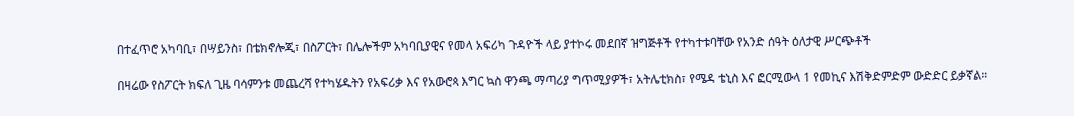በተፈጥሮ አካባቢ፣ በሣይንስ፣ በቴክኖሎጂ፣ በስፖርት፣ በሌሎችም አካባቢያዊና የመላ አፍሪካ ጉዳዮች ላይ ያተኮሩ መደበኛ ዝግጅቶች የተካተቱባቸው የአንድ ሰዓት ዕለታዊ ሥርጭቶች

በዛሬው የስፖርት ክፍለ ጊዜ ባሳምንቱ መጨረሻ የተካሄዱትን የአፍሪቃ እና የአውሮጳ እግር ኳስ ዋንጫ ማጣሪያ ግጥሚያዎች፣ አትሌቲክስ፣ የሜዳ ቴኒስ እና ፎርሚውላ 1 የመኪና እሽቅድምድም ውድድር ይቃኛል።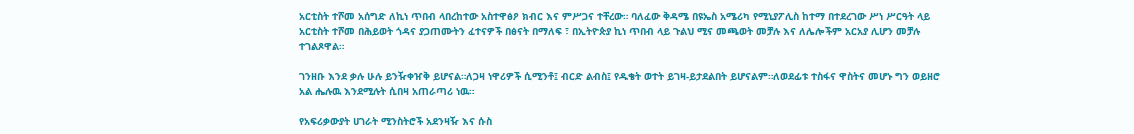አርቲስት ተሾመ አሰግድ ለኪነ ጥበብ ላበረከተው አስተዋፅዖ ክብር እና ምሥጋና ተቸረው። ባለፈው ቅዳሜ በዩኤስ አሜሪካ የሚኒያፖሊስ ከተማ በተደረገው ሥነ ሥርዓት ላይ አርቲስት ተሾመ በሕይወት ጎዳና ያጋጠሙትን ፈተናዎች በፅናት በማለፍ ፣ በኢትዮጵያ ኪነ ጥበብ ላይ ጉልህ ሚና መጫወት መቻሉ እና ለሌሎችም አርአያ ሊሆን መቻሉ ተገልጾዋል።

ገንዘቡ እንደ ቃሉ ሁሉ ይንዥቀዠቅ ይሆናል።ለጋዛ ነዋሪዎች ሲሚንቶ፤ ብርድ ልብስ፤ የዱቄት ወተት ይገዛ-ይታደልበት ይሆናልም።ለወደፊቱ ተስፋና ዋስትና መሆኑ ግን ወይዘሮ አል ሔሉዉ እንደሚሉት ሲበዛ አጠራጣሪ ነዉ።

የአፍሪቃውያት ሀገራት ሚንስትሮች አደንዛዥ እና ሱስ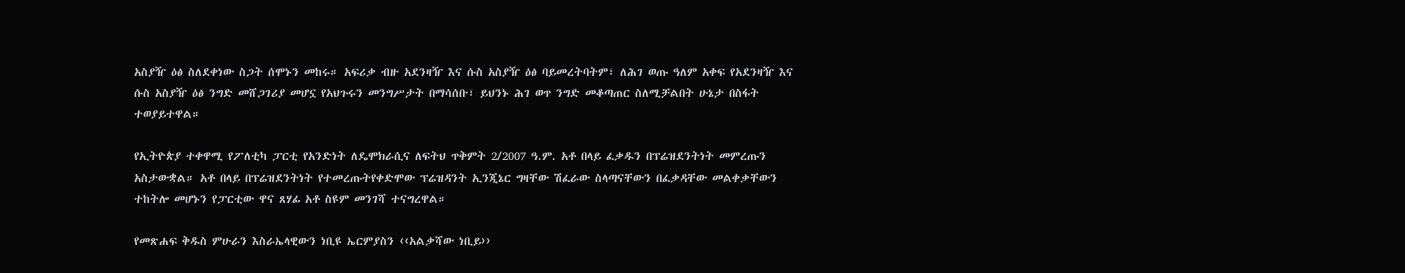አስያዥ ዕፅ ስለደቀነው ስጋት ሰሞኑን መከሩ። አፍሪቃ ብዙ አደንዛዥ እና ሱስ አስያዥ ዕፅ ባይመረትባትም፣ ለሕገ ወጡ ዓለም አቀፍ የአደንዛዥ እና ሱስ አስያዥ ዕፅ ንግድ መሸጋገሪያ መሆኗ የአህጉሩን መንግሥታት በማሳሰቡ፣ ይህንኑ ሕገ ወጥ ንግድ መቆጣጠር ስለሚቻልበት ሁኔታ በስፋት ተወያይተዋል።

የኢትዮጵያ ተቀዋሚ የፖለቲካ ፓርቲ የአንድነት ለዴሞክራሲና ለፍትህ ጥቅምት 2/2007 ዓ.ም. አቶ በላይ ፈቃዱን በፕሬዝደንትነት መምረጡን አስታውቋል። አቶ በላይ በፕሬዝደንትነት የተመረጡትየቀድሞው ፕሬዝዳንት ኢንጂኔር ግዛቸው ሽፈራው ስላጣናቸውን በፈቃዳቸው መልቀቃቸውን ተከትሎ መሆኑን የፓርቲው ዋና ጸሃፊ አቶ ስዩም መንገሻ ተናግረዋል።

የመጽሐፍ ቅዱስ ምሁራን እስራኤላዊውን ነቢዩ ኤርምያስን ‹‹አልቃሻው ነቢይ››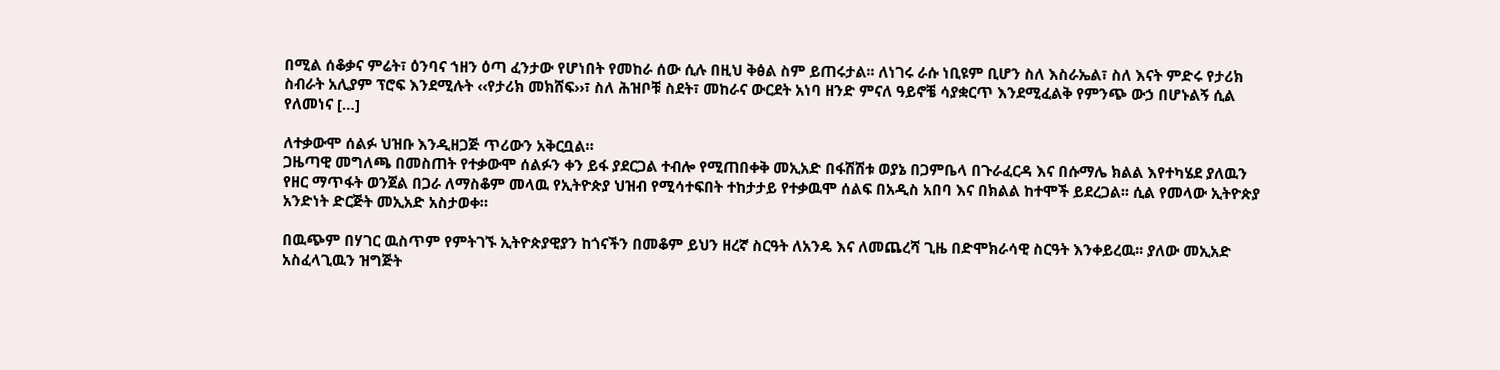በሚል ሰቆቃና ምሬት፣ ዕንባና ኀዘን ዕጣ ፈንታው የሆነበት የመከራ ሰው ሲሉ በዚህ ቅፅል ስም ይጠሩታል፡፡ ለነገሩ ራሱ ነቢዩም ቢሆን ስለ እስራኤል፣ ስለ እናት ምድሩ የታሪክ ስብራት አሊያም ፕሮፍ እንደሚሉት ‹‹የታሪክ መክሸፍ››፣ ስለ ሕዝቦቹ ስደት፣ መከራና ውርደት አነባ ዘንድ ምናለ ዓይኖቼ ሳያቋርጥ እንደሚፈልቅ የምንጭ ውኃ በሆኑልኝ ሲል የለመነና […]

ለተቃውሞ ሰልፉ ህዝቡ እንዲዘጋጅ ጥሪውን አቅርቧል።
ጋዜጣዊ መግለጫ በመስጠት የተቃውሞ ሰልፉን ቀን ይፋ ያደርጋል ተብሎ የሚጠበቀቅ መኢአድ በፋሽሽቱ ወያኔ በጋምቤላ በጉራፈርዳ እና በሱማሌ ክልል እየተካሄደ ያለዉን የዘር ማጥፋት ወንጀል በጋራ ለማስቆም መላዉ የኢትዮጵያ ህዝብ የሚሳተፍበት ተከታታይ የተቃዉሞ ሰልፍ በአዲስ አበባ እና በክልል ከተሞች ይደረጋል፡፡ ሲል የመላው ኢትዮጵያ አንድነት ድርጅት መኢአድ አስታወቀ።

በዉጭም በሃገር ዉስጥም የምትገኙ ኢትዮጵያዊያን ከጎናችን በመቆም ይህን ዘረኛ ስርዓት ለአንዴ እና ለመጨረሻ ጊዜ በድሞክራሳዊ ስርዓት እንቀይረዉ፡፡ ያለው መኢአድ አስፈላጊዉን ዝግጅት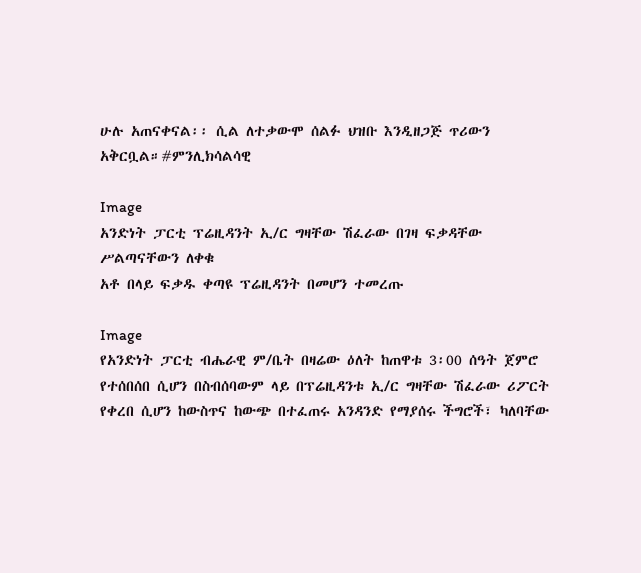ሁሉ አጠናቀናል፡፡ ሲል ለተቃውሞ ሰልፉ ህዝቡ እንዲዘጋጅ ጥሪውን አቅርቧል።#ምንሊክሳልሳዊ

Image
አንድነት ፓርቲ ፕሬዚዳንት ኢ/ር ግዛቸው ሽፈራው በገዛ ፍቃዳቸው ሥልጣናቸውን ለቀቁ
አቶ በላይ ፍቃዱ ቀጣዩ ፕሬዚዳንት በመሆን ተመረጡ

Image
የአንድነት ፓርቲ ብሔራዊ ም/ቤት በዛሬው ዕለት ከጠዋቱ 3፡00 ሰዓት ጀምሮ የተሰበሰበ ሲሆን በስብሰባውም ላይ በፕሬዚዳንቱ ኢ/ር ግዛቸው ሽፈራው ሪፖርት የቀረበ ሲሆን ከውስጥና ከውጭ በተፈጠሩ አንዳንድ የማያሰሩ ችግሮች፣ ካለባቸው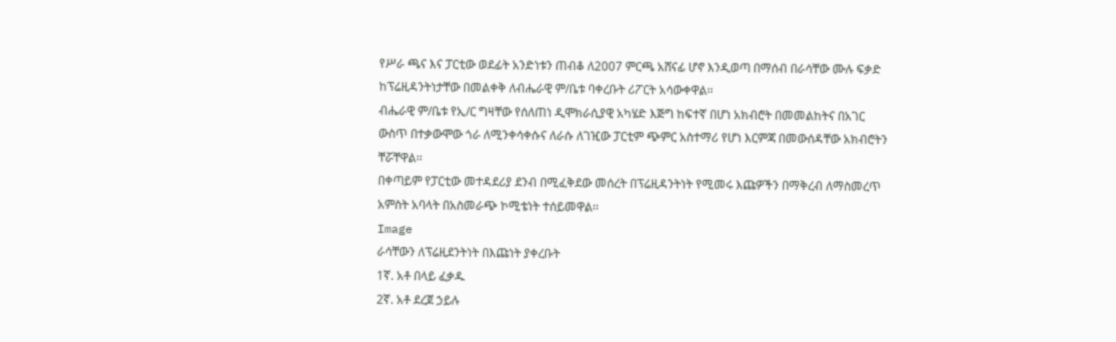የሥራ ጫና እና ፓርቲው ወደፊት አንድነቱን ጠብቆ ለ2007 ምርጫ አሸናፊ ሆኖ እንዲወጣ በማሰብ በራሳቸው ሙሉ ፍቃድ ከፕሬዚዳንትነታቸው በመልቀቅ ለብሔራዊ ም/ቤቱ ባቀረቡት ሪፖርት አሳውቀዋል፡፡
ብሔራዊ ም/ቤቱ የኢ/ር ግዛቸው የሰለጠነ ዲሞክራሲያዊ አካሄድ እጅግ ከፍተኛ በሆነ አክብሮት በመመልከትና በአገር ውስጥ በተቃውሞው ጎራ ለሚንቀሳቀሱና ለራሱ ለገዢው ፓርቲም ጭምር አስተማሪ የሆነ እርምጃ በመውሰዳቸው አክብሮትን ቸሯቸዋል፡፡
በቀጣይም የፓርቲው መተዳደሪያ ደንብ በሚፈቅደው መሰረት በፕሬዚዳንትነት የሚመሩ እጩዎችን በማቅረብ ለማስመረጥ አምስት አባላት በአስመራጭ ኮሚቴነት ተሰይመዋል፡፡
Image
ራሳቸውን ለፕሬዚደንትነት በእጩነት ያቀረቡት
1ኛ. አቶ በላይ ፈቃዱ
2ኛ. አቶ ደረጀ ኃይሉ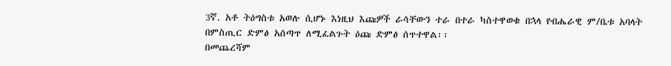3ኛ. አቶ ትዕግስቱ አወሉ ሲሆኑ እነዚህ እጩዎች ራሳቸውን ተራ በተራ ካስተዋወቁ በኋላ የብሔራዊ ም/ቤቱ አባላት
በምስጢር ድምፅ አሰጣጥ ለሚፈልጉት ዕጩ ድምፅ ሰጥተዋል፡፡
በመጨረሻም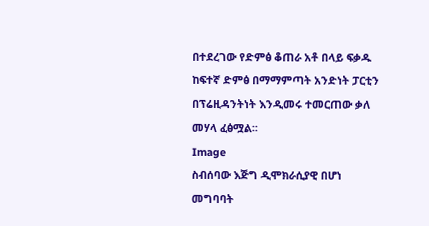በተደረገው የድምፅ ቆጠራ አቶ በላይ ፍቃዱ ከፍተኛ ድምፅ በማማምጣት አንድነት ፓርቲን በፕሬዚዳንትነት እንዲመሩ ተመርጠው ቃለ መሃላ ፈፅሟል፡፡
Image
ስብሰባው እጅግ ዲሞክራሲያዊ በሆነ መግባባት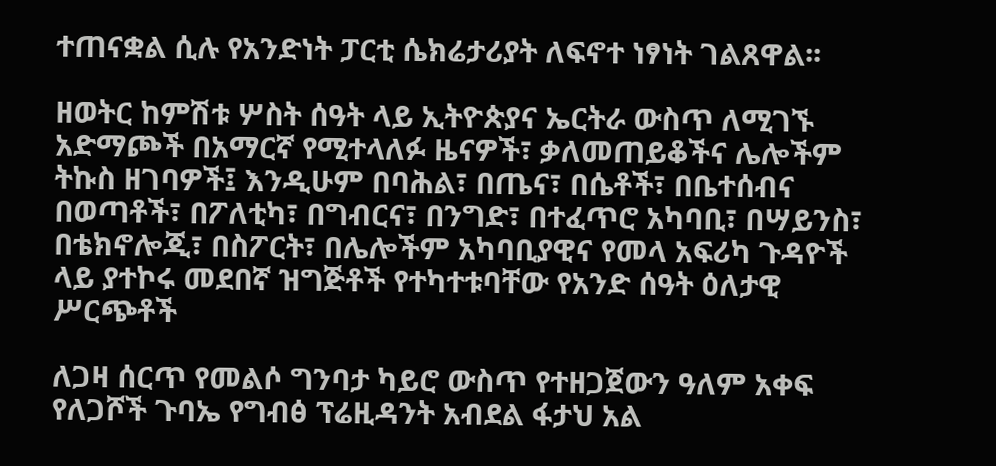ተጠናቋል ሲሉ የአንድነት ፓርቲ ሴክሬታሪያት ለፍኖተ ነፃነት ገልጸዋል፡፡

ዘወትር ከምሽቱ ሦስት ሰዓት ላይ ኢትዮጵያና ኤርትራ ውስጥ ለሚገኙ አድማጮች በአማርኛ የሚተላለፉ ዜናዎች፣ ቃለመጠይቆችና ሌሎችም ትኩስ ዘገባዎች፤ እንዲሁም በባሕል፣ በጤና፣ በሴቶች፣ በቤተሰብና በወጣቶች፣ በፖለቲካ፣ በግብርና፣ በንግድ፣ በተፈጥሮ አካባቢ፣ በሣይንስ፣ በቴክኖሎጂ፣ በስፖርት፣ በሌሎችም አካባቢያዊና የመላ አፍሪካ ጉዳዮች ላይ ያተኮሩ መደበኛ ዝግጅቶች የተካተቱባቸው የአንድ ሰዓት ዕለታዊ ሥርጭቶች

ለጋዛ ሰርጥ የመልሶ ግንባታ ካይሮ ውስጥ የተዘጋጀውን ዓለም አቀፍ የለጋሾች ጉባኤ የግብፅ ፕሬዚዳንት አብደል ፋታህ አል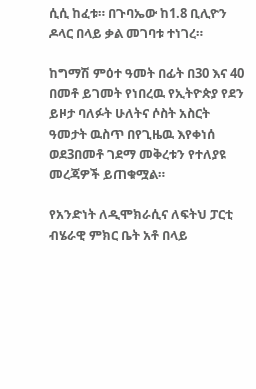ሲሲ ከፈቱ። በጉባኤው ከ1.8 ቢሊዮን ዶላር በላይ ቃል መገባቱ ተነገረ።

ከግማሽ ምዕተ ዓመት በፊት በ30 እና 40 በመቶ ይገመት የነበረዉ የኢትዮጵያ የደን ይዞታ ባለፉት ሁለትና ሶስት አስርት ዓመታት ዉስጥ በየጊዜዉ እየቀነሰ ወደ3በመቶ ገደማ መቅረቱን የተለያዩ መረጃዎች ይጠቁሟል።

የአንድነት ለዲሞክራሲና ለፍትህ ፓርቲ ብሄራዊ ምክር ቤት አቶ በላይ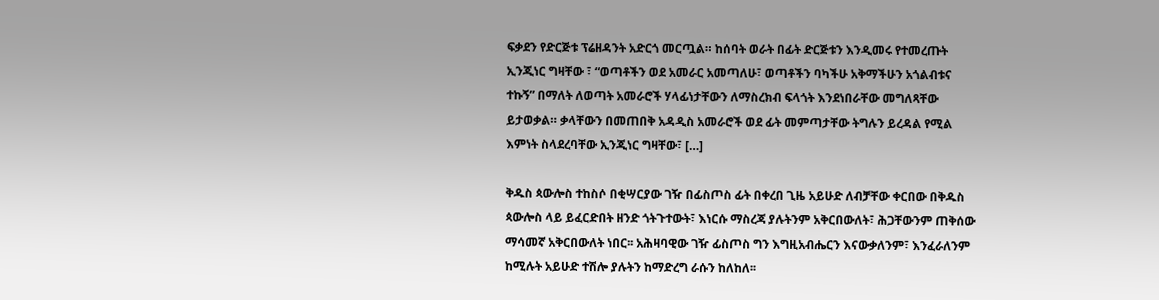ፍቃደን የድርጅቱ ፕሬዘዳንት አድርጎ መርጧል። ከሰባት ወራት በፊት ድርጅቱን እንዲመሩ የተመረጡት ኢንጂነር ግዛቸው ፣ “ወጣቶችን ወደ አመራር አመጣለሁ፣ ወጣቶችን ባካችሁ አቅማችሁን አጎልብቱና ተኩኝ” በማለት ለወጣት አመራሮች ሃላፊነታቸውን ለማስረክብ ፍላጎት እንደነበራቸው መግለጻቸው ይታወቃል። ቃላቸውን በመጠበቅ አዳዲስ አመራሮች ወደ ፊት መምጣታቸው ትግሉን ይረዳል የሚል እምነት ስላደረባቸው ኢንጂነር ግዛቸው፣ […]

ቅዱስ ጳውሎስ ተከስሶ በቂሣርያው ገዥ በፊስጦስ ፊት በቀረበ ጊዜ አይሁድ ለብቻቸው ቀርበው በቅዱስ ጳውሎስ ላይ ይፈርድበት ዘንድ ጎትጉተውት፣ እነርሱ ማስረጃ ያሉትንም አቅርበውለት፣ ሕጋቸውንም ጠቅሰው ማሳመኛ አቅርበውለት ነበር፡፡ አሕዛባዊው ገዥ ፊስጦስ ግን እግዚአብሔርን እናውቃለንም፣ እንፈራለንም ከሚሉት አይሁድ ተሽሎ ያሉትን ከማድረግ ራሱን ከለከለ፡፡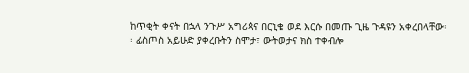ከጥቂት ቀናት በኋላ ንጉሥ አግሪጳና በርኒቄ ወደ እርሱ በመጡ ጊዜ ጉዳዩን አቀረበላቸው፡፡ ፊስጦስ አይሁድ ያቀረቡትን ስሞታ፣ ውትወታና ክስ ተቀብሎ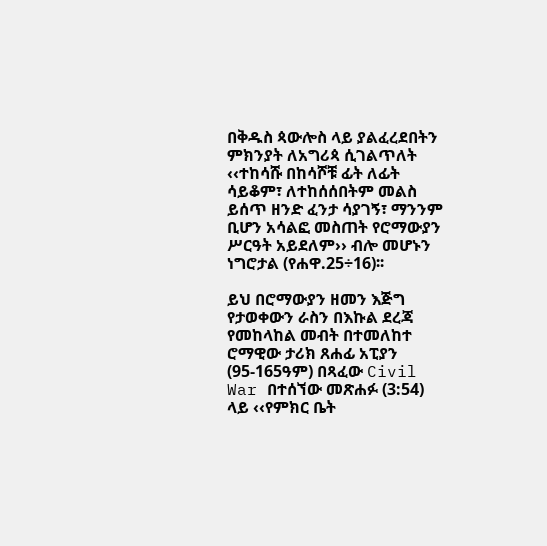በቅዱስ ጳውሎስ ላይ ያልፈረደበትን ምክንያት ለአግሪጳ ሲገልጥለት ‹‹ተከሳሹ በከሳሾቹ ፊት ለፊት ሳይቆም፣ ለተከሰሰበትም መልስ ይሰጥ ዘንድ ፈንታ ሳያገኝ፣ ማንንም ቢሆን አሳልፎ መስጠት የሮማውያን ሥርዓት አይደለም›› ብሎ መሆኑን ነግሮታል (የሐዋ.25÷16)፡፡

ይህ በሮማውያን ዘመን እጅግ የታወቀውን ራስን በእኩል ደረጃ የመከላከል መብት በተመለከተ ሮማዊው ታሪክ ጸሐፊ አፒያን (95-165ዓም) በጻፈው Civil War በተሰኘው መጽሐፉ (3:54) ላይ ‹‹የምክር ቤት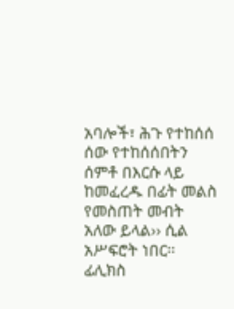አባሎች፣ ሕጉ የተከሰሰ ሰው የተከሰሰበትን ሰምቶ በእርሱ ላይ ከመፈረዱ በፊት መልስ የመስጠት መብት አለው ይላል›› ሲል አሥፍሮት ነበር፡፡ ፊሊክስ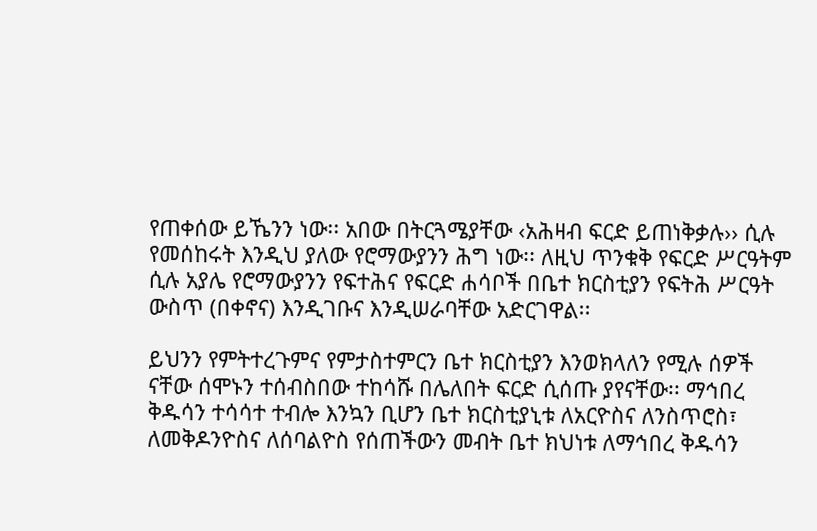የጠቀሰው ይኼንን ነው፡፡ አበው በትርጓሜያቸው ‹አሕዛብ ፍርድ ይጠነቅቃሉ›› ሲሉ የመሰከሩት እንዲህ ያለው የሮማውያንን ሕግ ነው፡፡ ለዚህ ጥንቁቅ የፍርድ ሥርዓትም ሲሉ አያሌ የሮማውያንን የፍተሕና የፍርድ ሐሳቦች በቤተ ክርስቲያን የፍትሕ ሥርዓት ውስጥ (በቀኖና) እንዲገቡና እንዲሠራባቸው አድርገዋል፡፡

ይህንን የምትተረጉምና የምታስተምርን ቤተ ክርስቲያን እንወክላለን የሚሉ ሰዎች ናቸው ሰሞኑን ተሰብስበው ተከሳሹ በሌለበት ፍርድ ሲሰጡ ያየናቸው፡፡ ማኅበረ ቅዱሳን ተሳሳተ ተብሎ እንኳን ቢሆን ቤተ ክርስቲያኒቱ ለአርዮስና ለንስጥሮስ፣ ለመቅዶንዮስና ለሰባልዮስ የሰጠችውን መብት ቤተ ክህነቱ ለማኅበረ ቅዱሳን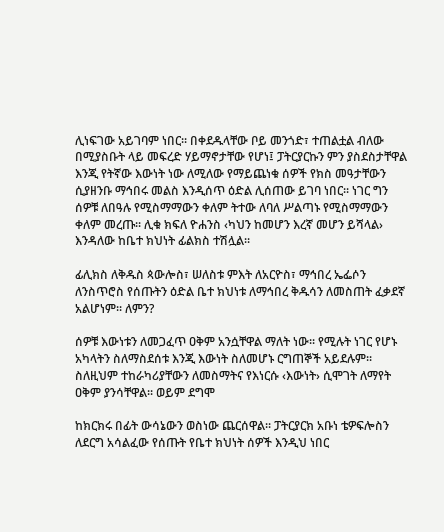ሊነፍገው አይገባም ነበር፡፡ በቀደዱላቸው ቦይ መንጎድ፣ ተጠልቷል ብለው በሚያስቡት ላይ መፍረድ ሃይማኖታቸው የሆነ፤ ፓትርያርኩን ምን ያስደስታቸዋል እንጂ የትኛው እውነት ነው ለሚለው የማይጨነቁ ሰዎች የክስ መዓታቸውን ሲያዘንቡ ማኅበሩ መልስ እንዲሰጥ ዕድል ሊሰጠው ይገባ ነበር፡፡ ነገር ግን ሰዎቹ ለበዓሉ የሚስማማውን ቀለም ትተው ለባለ ሥልጣኑ የሚስማማውን ቀለም መረጡ፡፡ ሊቁ ክፍለ ዮሐንስ ‹ካህን ከመሆን እረኛ መሆን ይሻላል› እንዳለው ከቤተ ክህነት ፊልክስ ተሽሏል፡፡

ፊሊክስ ለቅዱስ ጳውሎስ፣ ሠለስቱ ምእት ለአርዮስ፣ ማኅበረ ኤፌሶን ለንስጥሮስ የሰጡትን ዕድል ቤተ ክህነቱ ለማኅበረ ቅዱሳን ለመስጠት ፈቃደኛ አልሆነም፡፡ ለምን?

ሰዎቹ እውነቱን ለመጋፈጥ ዐቅም አንሷቸዋል ማለት ነው፡፡ የሚሉት ነገር የሆኑ አካላትን ስለማስደሰቱ እንጂ እውነት ስለመሆኑ ርግጠኞች አይደሉም፡፡ ስለዚህም ተከራካሪያቸውን ለመስማትና የእነርሱ ‹እውነት› ሲሞገት ለማየት ዐቅም ያንሳቸዋል፡፡ ወይም ደግሞ

ከክርክሩ በፊት ውሳኔውን ወስነው ጨርሰዋል፡፡ ፓትርያርክ አቡነ ቴዎፍሎስን ለደርግ አሳልፈው የሰጡት የቤተ ክህነት ሰዎች እንዲህ ነበር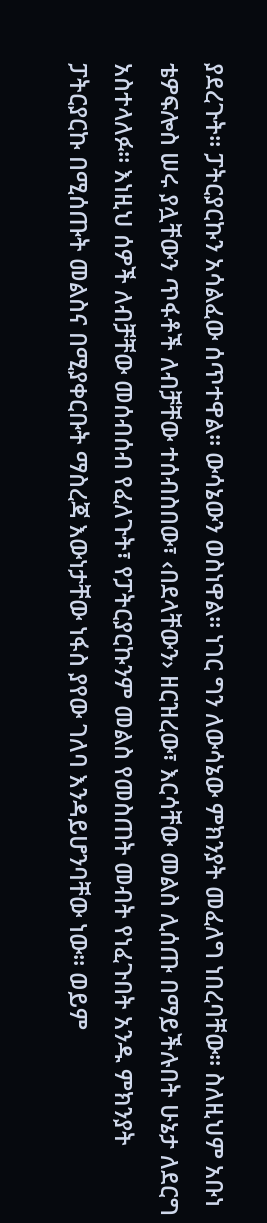ያደረጉት፡፡ ፓትርያርኩን አሳልፈው ሰጥተዋል፡፡ ውሳኔውን ወስነዋል፡፡ ነገር ግን ለውሳኔው ምክንያት መፈለግ ነበረባቸው፡፡ ስለዚህም አቡነ ቴዎፍሎስ ሠሩ ያሏቸውን ጥፋቶች ለብቻቸው ተሰብስበው፣ ‹በደላቸውን› ዘርዝረው፣ እርሳቸው መልስ ሊሰጡ በማይችሉበት ሁኔታ ለደርግ አስተላለፉ፡፡ እነዚህ ሰዎች ለብቻቸው መሰብሰብ የፈለጉት፣ የፓትርያርኩንም መልስ የመስጠት መብት የነፈጉበት አንዱ ምክንያት ፓትርያርኩ በሚሰጡት መልስና በሚያቀርቡት ማስረጃ እውነታቸው ነፋስ ያየው ገለባ እንዳይሆንባቸው ነው፡፡ ወይም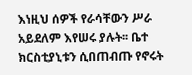እነዚህ ሰዎች የራሳቸውን ሥራ አይደለም እየሠሩ ያሉት፡፡ ቤተ ክርስቲያኒቱን ሲበጠብጡ የኖሩት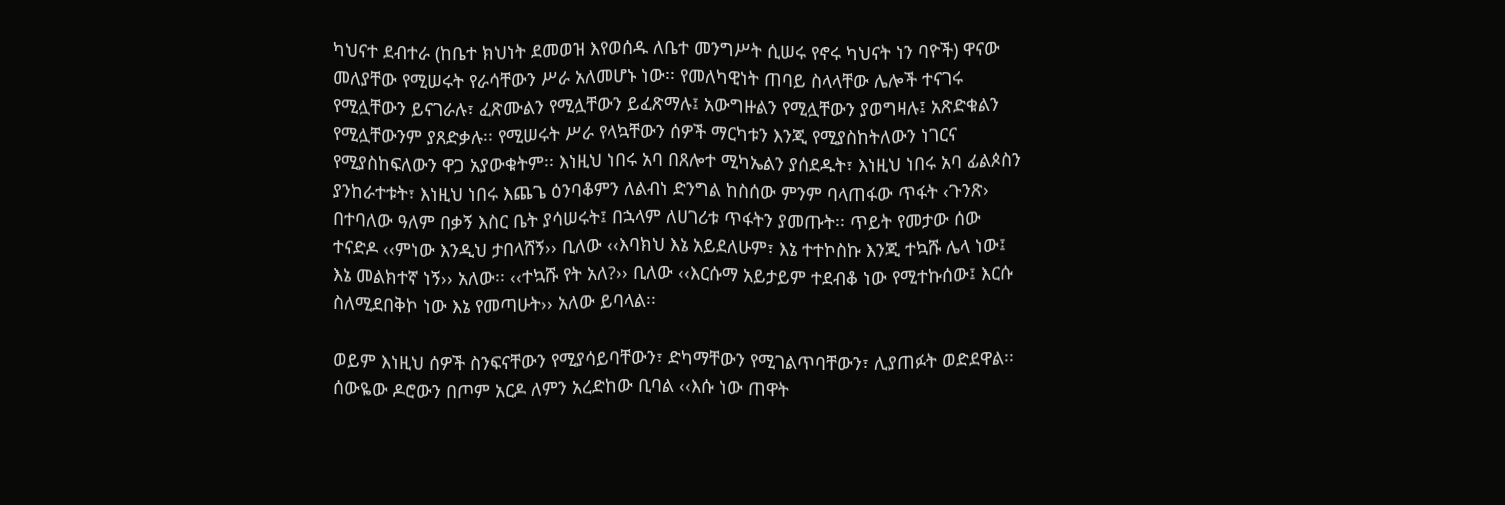ካህናተ ደብተራ (ከቤተ ክህነት ደመወዝ እየወሰዱ ለቤተ መንግሥት ሲሠሩ የኖሩ ካህናት ነን ባዮች) ዋናው መለያቸው የሚሠሩት የራሳቸውን ሥራ አለመሆኑ ነው፡፡ የመለካዊነት ጠባይ ስላላቸው ሌሎች ተናገሩ የሚሏቸውን ይናገራሉ፣ ፈጽሙልን የሚሏቸውን ይፈጽማሉ፤ አውግዙልን የሚሏቸውን ያወግዛሉ፤ አጽድቁልን የሚሏቸውንም ያጸድቃሉ፡፡ የሚሠሩት ሥራ የላኳቸውን ሰዎች ማርካቱን እንጂ የሚያስከትለውን ነገርና የሚያስከፍለውን ዋጋ አያውቁትም፡፡ እነዚህ ነበሩ አባ በጸሎተ ሚካኤልን ያሰደዱት፣ እነዚህ ነበሩ አባ ፊልጶስን ያንከራተቱት፣ እነዚህ ነበሩ እጨጌ ዕንባቆምን ለልብነ ድንግል ከስሰው ምንም ባላጠፋው ጥፋት ‹ጉንጽ› በተባለው ዓለም በቃኝ እስር ቤት ያሳሠሩት፤ በኋላም ለሀገሪቱ ጥፋትን ያመጡት፡፡ ጥይት የመታው ሰው ተናድዶ ‹‹ምነው እንዲህ ታበላሸኝ›› ቢለው ‹‹እባክህ እኔ አይደለሁም፣ እኔ ተተኮስኩ እንጂ ተኳሹ ሌላ ነው፤ እኔ መልክተኛ ነኝ›› አለው፡፡ ‹‹ተኳሹ የት አለ?›› ቢለው ‹‹እርሱማ አይታይም ተደብቆ ነው የሚተኩሰው፤ እርሱ ስለሚደበቅኮ ነው እኔ የመጣሁት›› አለው ይባላል፡፡

ወይም እነዚህ ሰዎች ስንፍናቸውን የሚያሳይባቸውን፣ ድካማቸውን የሚገልጥባቸውን፣ ሊያጠፉት ወድደዋል፡፡ ሰውዬው ዶሮውን በጦም አርዶ ለምን አረድከው ቢባል ‹‹እሱ ነው ጠዋት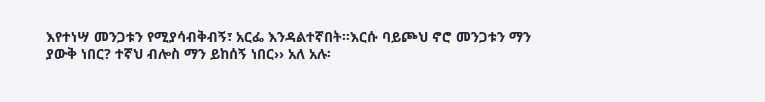እየተነሣ መንጋቱን የሚያሳብቅብኝ፣ አርፌ እንዳልተኛበት፡፡እርሱ ባይጮህ ኖሮ መንጋቱን ማን ያውቅ ነበር? ተኛህ ብሎስ ማን ይከሰኝ ነበር›› አለ አሉ፡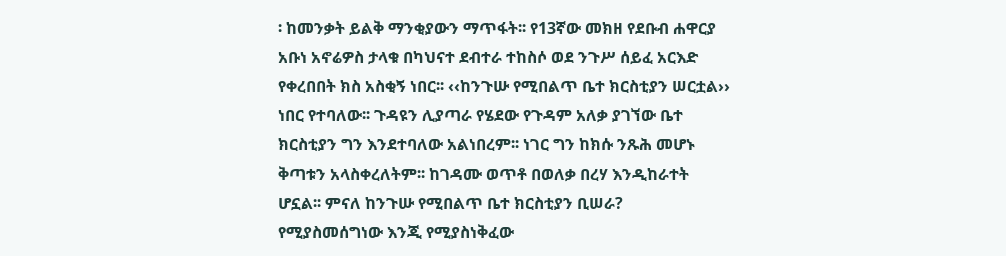፡ ከመንቃት ይልቅ ማንቂያውን ማጥፋት፡፡ የ13ኛው መክዘ የደቡብ ሐዋርያ አቡነ አኖሬዎስ ታላቁ በካህናተ ደብተራ ተከስሶ ወደ ንጉሥ ሰይፈ አርእድ የቀረበበት ክስ አስቂኝ ነበር፡፡ ‹‹ከንጉሡ የሚበልጥ ቤተ ክርስቲያን ሠርቷል›› ነበር የተባለው፡፡ ጉዳዩን ሊያጣራ የሄደው የጉዳም አለቃ ያገኘው ቤተ ክርስቲያን ግን እንደተባለው አልነበረም፡፡ ነገር ግን ከክሱ ንጹሕ መሆኑ ቅጣቱን አላስቀረለትም፡፡ ከገዳሙ ወጥቶ በወለቃ በረሃ እንዲከራተት ሆኗል፡፡ ምናለ ከንጉሡ የሚበልጥ ቤተ ክርስቲያን ቢሠራ? የሚያስመሰግነው እንጂ የሚያስነቅፈው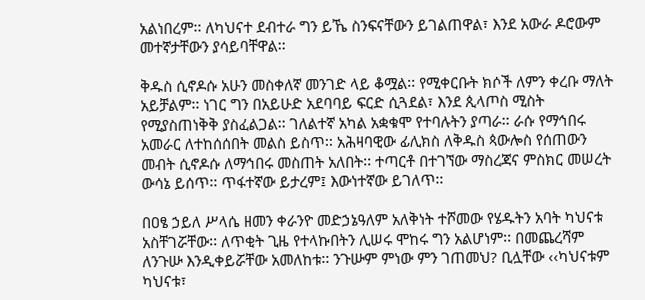አልነበረም፡፡ ለካህናተ ደብተራ ግን ይኼ ስንፍናቸውን ይገልጠዋል፣ እንደ አውራ ዶሮውም መተኛታቸውን ያሳይባቸዋል፡፡

ቅዱስ ሲኖዶሱ አሁን መስቀለኛ መንገድ ላይ ቆሟል፡፡ የሚቀርቡት ክሶች ለምን ቀረቡ ማለት አይቻልም፡፡ ነገር ግን በአይሁድ አደባባይ ፍርድ ሲጓደል፣ እንደ ጲላጦስ ሚስት የሚያስጠነቅቅ ያስፈልጋል፡፡ ገለልተኛ አካል አቋቁሞ የተባሉትን ያጣራ፡፡ ራሱ የማኅበሩ አመራር ለተከሰሰበት መልስ ይስጥ፡፡ አሕዛባዊው ፊሊክስ ለቅዱስ ጳውሎስ የሰጠውን መብት ሲኖዶሱ ለማኅበሩ መስጠት አለበት፡፡ ተጣርቶ በተገኘው ማስረጃና ምስክር መሠረት ውሳኔ ይሰጥ፡፡ ጥፋተኛው ይታረም፤ እውነተኛው ይገለጥ፡፡

በዐፄ ኃይለ ሥላሴ ዘመን ቀራንዮ መድኃኔዓለም አለቅነት ተሾመው የሄዱትን አባት ካህናቱ አስቸገሯቸው፡፡ ለጥቂት ጊዜ የተላኩበትን ሊሠሩ ሞከሩ ግን አልሆነም፡፡ በመጨረሻም ለንጉሡ እንዲቀይሯቸው አመለከቱ፡፡ ንጉሡም ምነው ምን ገጠመህ? ቢሏቸው ‹‹ካህናቱም ካህናቱ፣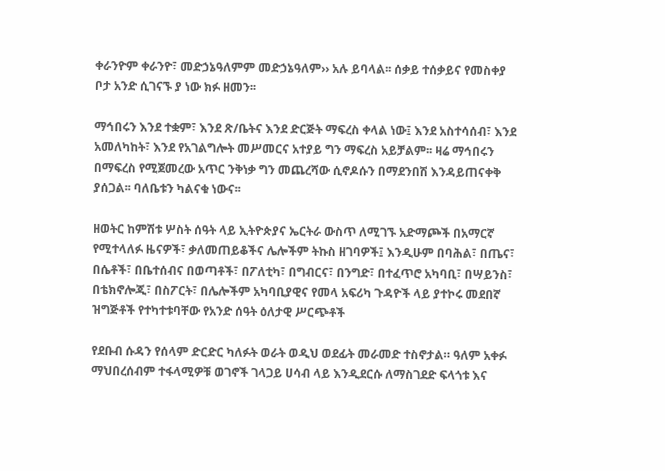ቀራንዮም ቀራንዮ፣ መድኃኔዓለምም መድኃኔዓለም›› አሉ ይባላል፡፡ ሰቃይ ተሰቃይና የመስቀያ ቦታ አንድ ሲገናኙ ያ ነው ክፉ ዘመን፡፡

ማኅበሩን እንደ ተቋም፣ እንደ ጽ/ቤትና እንደ ድርጅት ማፍረስ ቀላል ነው፤ እንደ አስተሳሰብ፣ እንደ አመለካከት፣ እንደ የአገልግሎት መሥመርና አተያይ ግን ማፍረስ አይቻልም፡፡ ዛሬ ማኅበሩን በማፍረስ የሚጀመረው አጥር ንቅነቃ ግን መጨረሻው ሲኖዶሱን በማደንበሽ እንዳይጠናቀቅ ያሰጋል፡፡ ባለቤቱን ካልናቁ ነውና፡፡

ዘወትር ከምሽቱ ሦስት ሰዓት ላይ ኢትዮጵያና ኤርትራ ውስጥ ለሚገኙ አድማጮች በአማርኛ የሚተላለፉ ዜናዎች፣ ቃለመጠይቆችና ሌሎችም ትኩስ ዘገባዎች፤ እንዲሁም በባሕል፣ በጤና፣ በሴቶች፣ በቤተሰብና በወጣቶች፣ በፖለቲካ፣ በግብርና፣ በንግድ፣ በተፈጥሮ አካባቢ፣ በሣይንስ፣ በቴክኖሎጂ፣ በስፖርት፣ በሌሎችም አካባቢያዊና የመላ አፍሪካ ጉዳዮች ላይ ያተኮሩ መደበኛ ዝግጅቶች የተካተቱባቸው የአንድ ሰዓት ዕለታዊ ሥርጭቶች

የደቡብ ሱዳን የሰላም ድርድር ካለፉት ወራት ወዲህ ወደፊት መራመድ ተስኖታል። ዓለም አቀፉ ማህበረሰብም ተፋላሚዎቹ ወገኖች ገላጋይ ሀሳብ ላይ እንዲደርሱ ለማስገደድ ፍላጎቱ እና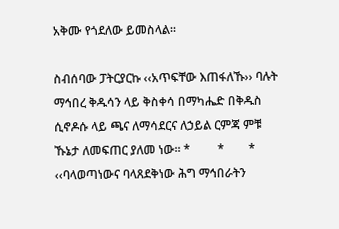አቅሙ የጎደለው ይመስላል።

ስብሰባው ፓትርያርኩ ‹‹አጥፍቸው እጠፋለኹ›› ባሉት ማኅበረ ቅዱሳን ላይ ቅስቀሳ በማካሔድ በቅዱስ ሲኖዶሱ ላይ ጫና ለማሳደርና ለኃይል ርምጃ ምቹ ኹኔታ ለመፍጠር ያለመ ነው፡፡ *         *        * ‹‹ባላወጣነውና ባላጸደቅነው ሕግ ማኅበራትን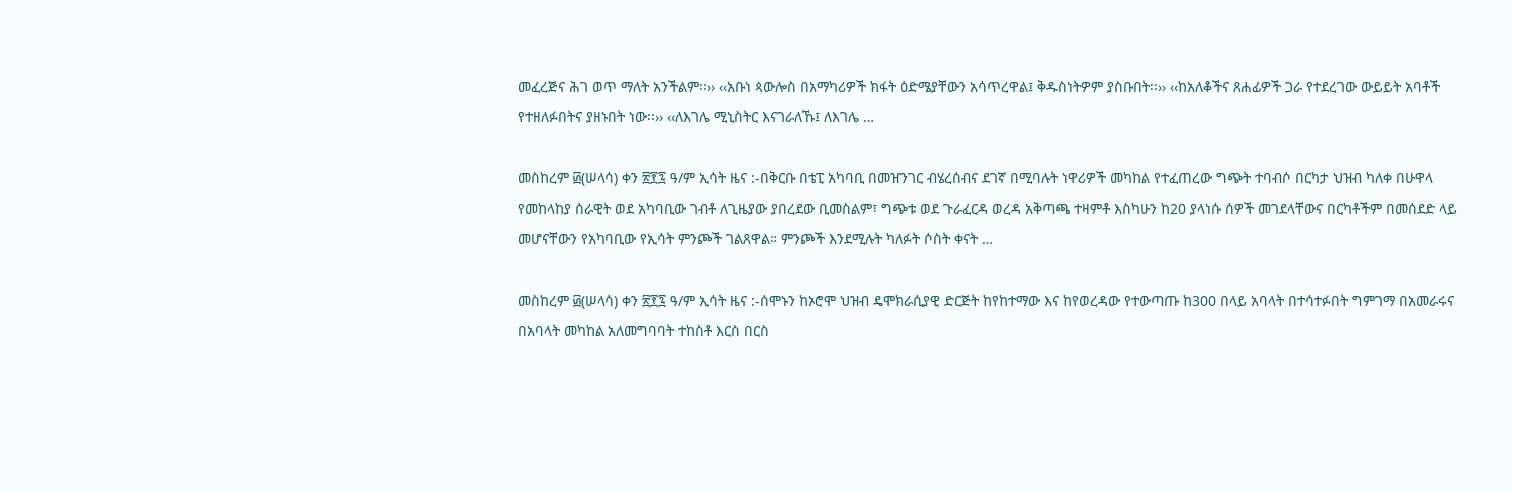መፈረጅና ሕገ ወጥ ማለት አንችልም፡፡›› ‹‹አቡነ ጳውሎስ በአማካሪዎች ክፋት ዕድሜያቸውን አሳጥረዋል፤ ቅዱስነትዎም ያስቡበት፡፡›› ‹‹ከአለቆችና ጸሐፊዎች ጋራ የተደረገው ውይይት አባቶች የተዘለፉበትና ያዘኑበት ነው፡፡›› ‹‹ለእገሌ ሚኒስትር እናገራለኹ፤ ለእገሌ …

መስከረም ፴(ሠላሳ) ቀን ፳፻፯ ዓ/ም ኢሳት ዜና :-በቅርቡ በቴፒ አካባቢ በመዠንገር ብሄረሰብና ደገኛ በሚባሉት ነዋሪዎች መካከል የተፈጠረው ግጭት ተባብሶ በርካታ ህዝብ ካለቀ በሁዋላ የመከላከያ ሰራዊት ወደ አካባቢው ገብቶ ለጊዜያው ያበረደው ቢመስልም፣ ግጭቱ ወደ ጉራፈርዳ ወረዳ አቅጣጫ ተዛምቶ እስካሁን ከ20 ያላነሱ ሰዎች መገደላቸውና በርካቶችም በመሰደድ ላይ መሆናቸውን የአካባቢው የኢሳት ምንጮች ገልጸዋል። ምንጮች እንደሚሉት ካለፉት ሶስት ቀናት …

መስከረም ፴(ሠላሳ) ቀን ፳፻፯ ዓ/ም ኢሳት ዜና :-ሰሞኑን ከኦሮሞ ህዝብ ዴሞክራሲያዊ ድርጅት ከየከተማው እና ከየወረዳው የተውጣጡ ከ300 በላይ አባላት በተሳተፉበት ግምገማ በአመራሩና በአባላት መካከል አለመግባባት ተከስቶ እርስ በርስ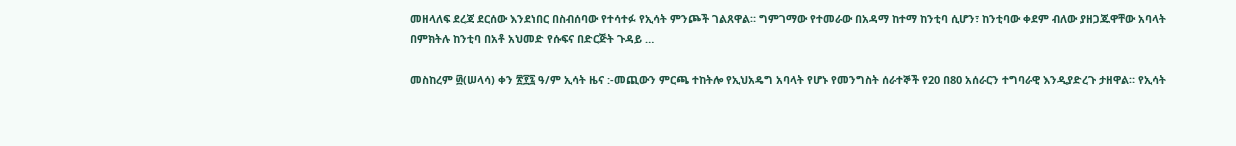መዘላለፍ ደረጃ ደርሰው እንደነበር በስብሰባው የተሳተፉ የኢሳት ምንጮች ገልጸዋል። ግምገማው የተመራው በአዳማ ከተማ ከንቲባ ሲሆን፣ ከንቲባው ቀደም ብለው ያዘጋጁዋቸው አባላት በምክትሉ ከንቲባ በአቶ አህመድ የሱፍና በድርጅት ጉዳይ …

መስከረም ፴(ሠላሳ) ቀን ፳፻፯ ዓ/ም ኢሳት ዜና :-መጪውን ምርጫ ተከትሎ የኢህአዴግ አባላት የሆኑ የመንግስት ሰራተኞች የ20 በ80 አሰራርን ተግባራዊ እንዲያድረጉ ታዘዋል። የኢሳት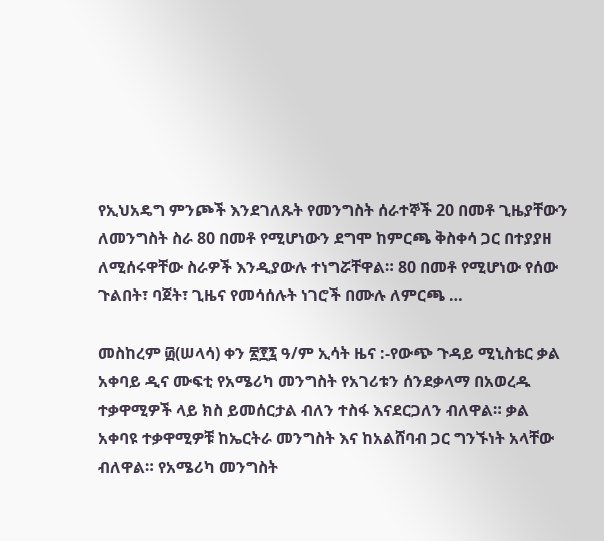የኢህአዴግ ምንጮች እንደገለጹት የመንግስት ሰራተኞች 20 በመቶ ጊዜያቸውን ለመንግስት ስራ 80 በመቶ የሚሆነውን ደግሞ ከምርጫ ቅስቀሳ ጋር በተያያዘ ለሚሰሩዋቸው ስራዎች እንዲያውሉ ተነግሯቸዋል። 80 በመቶ የሚሆነው የሰው ጉልበት፣ ባጀት፣ ጊዜና የመሳሰሉት ነገሮች በሙሉ ለምርጫ …

መስከረም ፴(ሠላሳ) ቀን ፳፻፯ ዓ/ም ኢሳት ዜና :-የውጭ ጉዳይ ሚኒስቴር ቃል አቀባይ ዲና ሙፍቲ የአሜሪካ መንግስት የአገሪቱን ሰንደቃላማ በአወረዱ  ተቃዋሚዎች ላይ ክስ ይመሰርታል ብለን ተስፋ እናደርጋለን ብለዋል። ቃል አቀባዩ ተቃዋሚዎቹ ከኤርትራ መንግስት እና ከአልሸባብ ጋር ግንኙነት አላቸው ብለዋል። የአሜሪካ መንግስት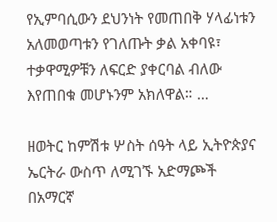የኢምባሲውን ደህንነት የመጠበቅ ሃላፊነቱን አለመወጣቱን የገለጡት ቃል አቀባዩ፣ ተቃዋሚዎቹን ለፍርድ ያቀርባል ብለው እየጠበቁ መሆኑንም አክለዋል። …

ዘወትር ከምሽቱ ሦስት ሰዓት ላይ ኢትዮጵያና ኤርትራ ውስጥ ለሚገኙ አድማጮች በአማርኛ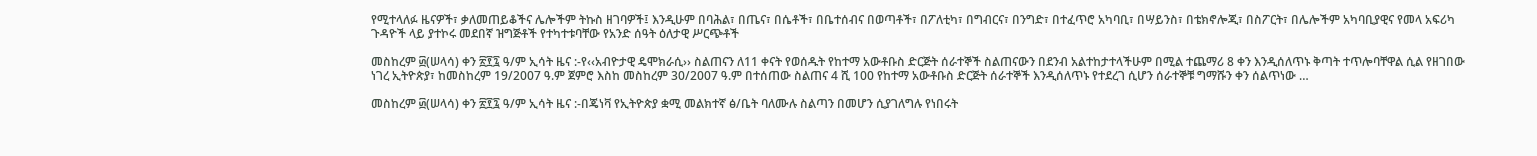የሚተላለፉ ዜናዎች፣ ቃለመጠይቆችና ሌሎችም ትኩስ ዘገባዎች፤ እንዲሁም በባሕል፣ በጤና፣ በሴቶች፣ በቤተሰብና በወጣቶች፣ በፖለቲካ፣ በግብርና፣ በንግድ፣ በተፈጥሮ አካባቢ፣ በሣይንስ፣ በቴክኖሎጂ፣ በስፖርት፣ በሌሎችም አካባቢያዊና የመላ አፍሪካ ጉዳዮች ላይ ያተኮሩ መደበኛ ዝግጅቶች የተካተቱባቸው የአንድ ሰዓት ዕለታዊ ሥርጭቶች

መስከረም ፴(ሠላሳ) ቀን ፳፻፯ ዓ/ም ኢሳት ዜና :-የ‹‹አብዮታዊ ዴሞክራሲ›› ስልጠናን ለ11 ቀናት የወሰዱት የከተማ አውቶቡስ ድርጅት ሰራተኞች ስልጠናውን በደንብ አልተከታተላችሁም በሚል ተጨማሪ 8 ቀን እንዲሰለጥኑ ቅጣት ተጥሎባቸዋል ሲል የዘገበው ነገረ ኢትዮጵያ፣ ከመስከረም 19/2007 ዓ.ም ጀምሮ እስከ መስከረም 30/2007 ዓ.ም በተሰጠው ስልጠና 4 ሺ 100 የከተማ አውቶቡስ ድርጅት ሰራተኞች እንዲሰለጥኑ የተደረገ ሲሆን ሰራተኞቹ ግማሹን ቀን ሰልጥነው …

መስከረም ፴(ሠላሳ) ቀን ፳፻፯ ዓ/ም ኢሳት ዜና :-በጄነቫ የኢትዮጵያ ቋሚ መልክተኛ ፅ/ቤት ባለሙሉ ስልጣን በመሆን ሲያገለግሉ የነበሩት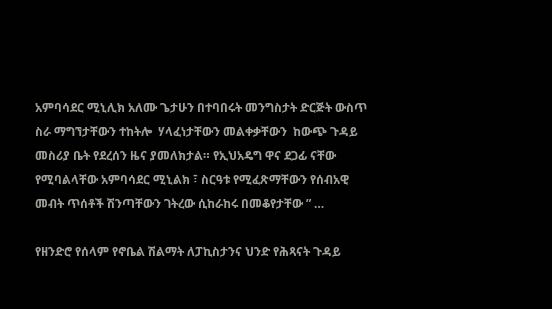አምባሳደር ሚኒሊክ አለሙ ጌታሁን በተባበሩት መንግስታት ድርጅት ውስጥ ስራ ማግኘታቸውን ተከትሎ  ሃላፈነታቸውን መልቀቃቸውን  ከውጭ ጉዳይ መስሪያ ቤት የደረሰን ዜና ያመለክታል። የኢህአዴግ ዋና ደጋፊ ናቸው የሚባልላቸው አምባሳደር ሚኒልክ ፣ ስርዓቱ የሚፈጽማቸውን የሰብአዊ መብት ጥሰቶች ሽንጣቸውን ገትረው ሲከራከሩ በመቆየታቸው ” …

የዘንድሮ የሰላም የኖቤል ሽልማት ለፓኪስታንና ህንድ የሕጻናት ጉዳይ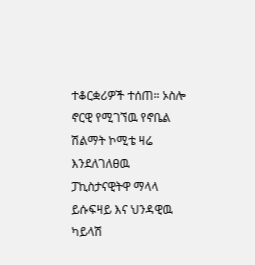ተቆርቋሪዎች ተሰጠ። ኦስሎ ኖርዊ የሚገኘዉ የኖቤል ሽልማት ኮሚቴ ዛሬ እንደለገለፀዉ ፓኪስታናዊትዋ ማላላ ይሱፍዛይ እና ህንዳዊዉ ካይላሽ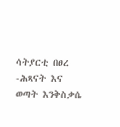ሳትያርቲ በፀረ -ሕጻናት እና ወጣት እንቅስቃሴ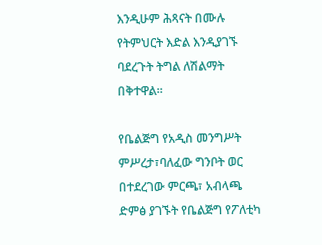እንዲሁም ሕጻናት በሙሉ የትምህርት እድል እንዲያገኙ ባደረጉት ትግል ለሽልማት በቅተዋል።

የቤልጅግ የአዲስ መንግሥት ምሥረታ፣ባለፈው ግንቦት ወር በተደረገው ምርጫ፣ አብላጫ ድምፅ ያገኙት የቤልጅግ የፖለቲካ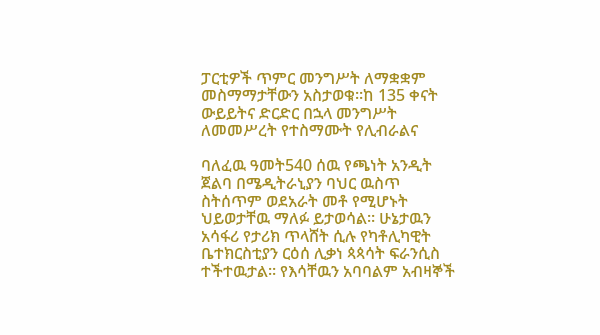ፓርቲዎች ጥምር መንግሥት ለማቋቋም መስማማታቸውን አስታወቁ።ከ 135 ቀናት ውይይትና ድርድር በኋላ መንግሥት ለመመሥረት የተስማሙት የሊብራልና

ባለፈዉ ዓመት540 ሰዉ የጫነት አንዲት ጀልባ በሜዲትራኒያን ባህር ዉስጥ ስትሰጥም ወደአራት መቶ የሚሆኑት ህይወታቸዉ ማለፉ ይታወሳል። ሁኔታዉን አሳፋሪ የታሪክ ጥላሸት ሲሉ የካቶሊካዊት ቤተክርስቲያን ርዕሰ ሊቃነ ጳጳሳት ፍራንሲስ ተችተዉታል። የእሳቸዉን አባባልም አብዛኞች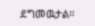ደግመዉታል።